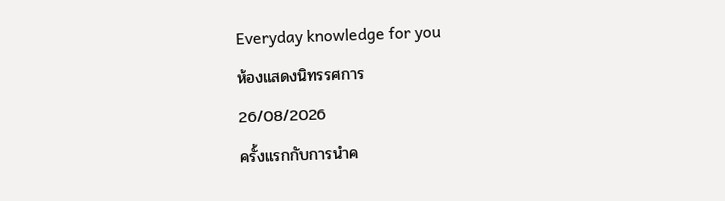Everyday knowledge for you
ห้องแสดงนิทรรศการ
26/08/2026
ครั้งแรกกับการนำค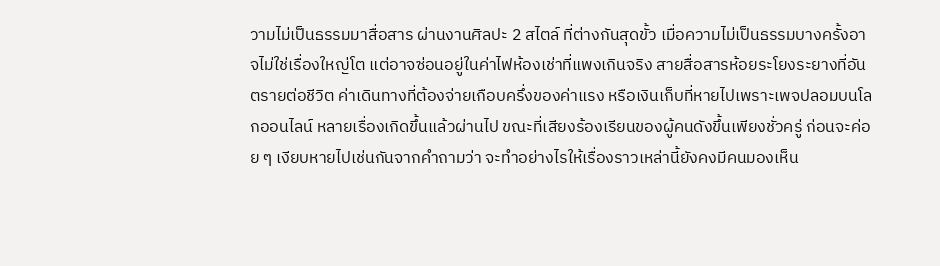วามไม่เป็นธรรมมาสื่อสาร ผ่านงานศิลปะ 2 สไตล์ ที่ต่างกันสุดขั้ว เมื่อความไม่เป็นธรรมบางครั้งอาจไม่ใช่เรื่องใหญ่โต แต่อาจซ่อนอยู่ในค่าไฟห้องเช่าที่แพงเกินจริง สายสื่อสารห้อยระโยงระยางที่อันตรายต่อชีวิต ค่าเดินทางที่ต้องจ่ายเกือบครึ่งของค่าแรง หรือเงินเก็บที่หายไปเพราะเพจปลอมบนโลกออนไลน์ หลายเรื่องเกิดขึ้นแล้วผ่านไป ขณะที่เสียงร้องเรียนของผู้คนดังขึ้นเพียงชั่วครู่ ก่อนจะค่อย ๆ เงียบหายไปเช่นกันจากคำถามว่า จะทำอย่างไรให้เรื่องราวเหล่านี้ยังคงมีคนมองเห็น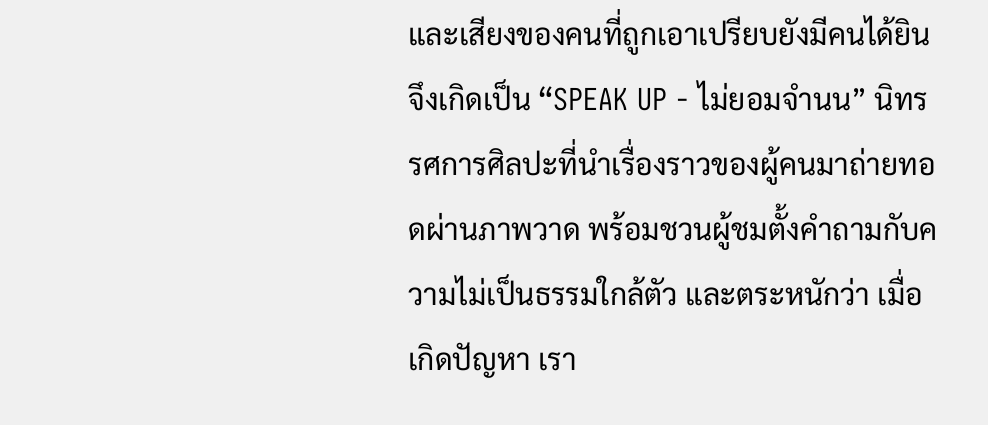และเสียงของคนที่ถูกเอาเปรียบยังมีคนได้ยิน จึงเกิดเป็น “SPEAK UP - ไม่ยอมจำนน” นิทรรศการศิลปะที่นำเรื่องราวของผู้คนมาถ่ายทอดผ่านภาพวาด พร้อมชวนผู้ชมตั้งคำถามกับความไม่เป็นธรรมใกล้ตัว และตระหนักว่า เมื่อเกิดปัญหา เรา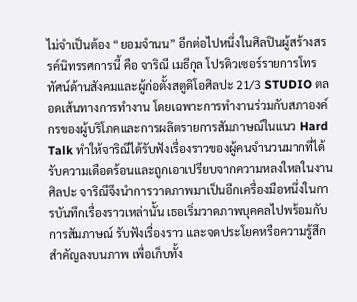ไม่จำเป็นต้อง “ยอมจำนน” อีกต่อไปหนึ่งในศิลปินผู้สร้างสรรค์นิทรรศการนี้ คือ จาริณี เมธีกุล โปรดิวเซอร์รายการโทรทัศน์ด้านสังคมและผู้ก่อตั้งสตูดิโอศิลปะ 21/3 STUDIO ตลอดเส้นทางการทำงาน โดยเฉพาะการทำงานร่วมกับสภาองค์กรของผู้บริโภคและการผลิตรายการสัมภาษณ์ในแนว Hard Talk ทำให้จาริณีได้รับฟังเรื่องราวของผู้คนจำนวนมากที่ได้รับความเดือดร้อนและถูกเอาเปรียบจากความหลงใหลในงานศิลปะ จาริณีจึงนำการวาดภาพมาเป็นอีกเครื่องมือหนึ่งในการบันทึกเรื่องราวเหล่านั้น เธอเริ่มวาดภาพบุคคลไปพร้อมกับการสัมภาษณ์ รับฟังเรื่องราว และจดประโยคหรือความรู้สึกสำคัญลงบนภาพ เพื่อเก็บทั้ง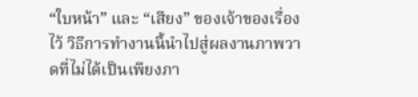“ใบหน้า” และ “เสียง” ของเจ้าของเรื่องไว้ วิธีการทำงานนี้นำไปสู่ผลงานภาพวาดที่ไม่ได้เป็นเพียงภา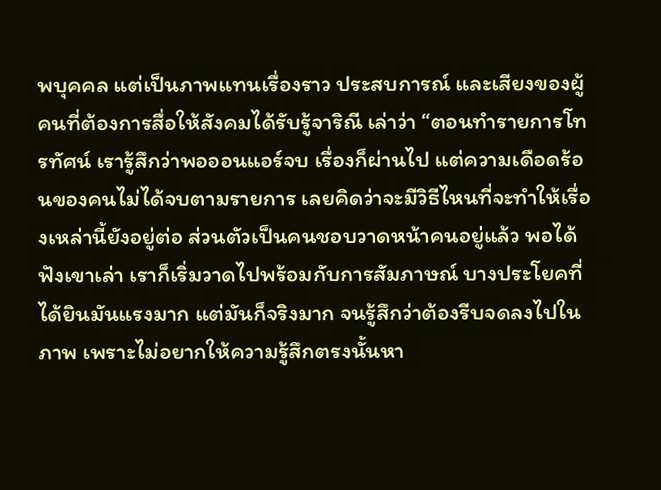พบุคคล แต่เป็นภาพแทนเรื่องราว ประสบการณ์ และเสียงของผู้คนที่ต้องการสื่อให้สังคมได้รับรู้จาริณี เล่าว่า “ตอนทำรายการโทรทัศน์ เรารู้สึกว่าพอออนแอร์จบ เรื่องก็ผ่านไป แต่ความเดือดร้อนของคนไม่ได้จบตามรายการ เลยคิดว่าจะมีวิธีไหนที่จะทำให้เรื่องเหล่านี้ยังอยู่ต่อ ส่วนตัวเป็นคนชอบวาดหน้าคนอยู่แล้ว พอได้ฟังเขาเล่า เราก็เริ่มวาดไปพร้อมกับการสัมภาษณ์ บางประโยคที่ได้ยินมันแรงมาก แต่มันก็จริงมาก จนรู้สึกว่าต้องรีบจดลงไปในภาพ เพราะไม่อยากให้ความรู้สึกตรงนั้นหา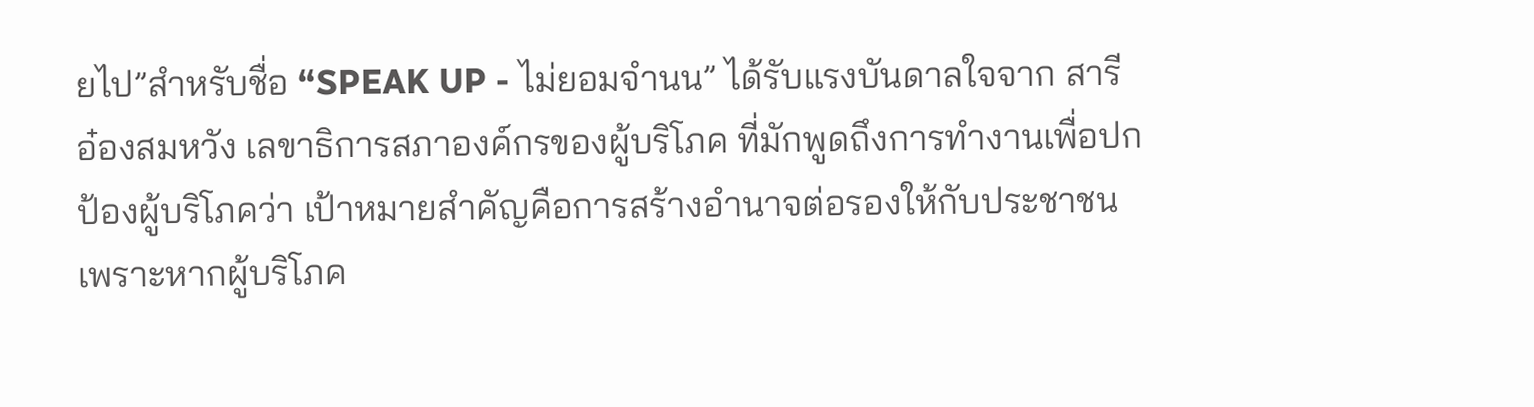ยไป”สำหรับชื่อ “SPEAK UP - ไม่ยอมจำนน” ได้รับแรงบันดาลใจจาก สารี อ๋องสมหวัง เลขาธิการสภาองค์กรของผู้บริโภค ที่มักพูดถึงการทำงานเพื่อปกป้องผู้บริโภคว่า เป้าหมายสำคัญคือการสร้างอำนาจต่อรองให้กับประชาชน เพราะหากผู้บริโภค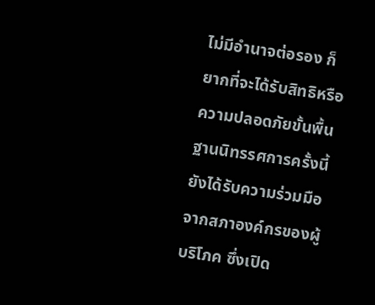ไม่มีอำนาจต่อรอง ก็ยากที่จะได้รับสิทธิหรือความปลอดภัยขั้นพื้นฐานนิทรรศการครั้งนี้ยังได้รับความร่วมมือจากสภาองค์กรของผู้บริโภค ซึ่งเปิด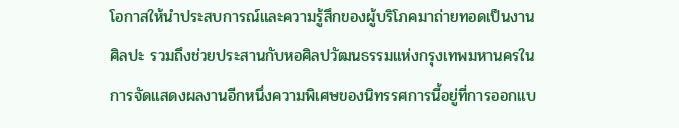โอกาสให้นำประสบการณ์และความรู้สึกของผู้บริโภคมาถ่ายทอดเป็นงานศิลปะ รวมถึงช่วยประสานกับหอศิลปวัฒนธรรมแห่งกรุงเทพมหานครในการจัดแสดงผลงานอีกหนึ่งความพิเศษของนิทรรศการนี้อยู่ที่การออกแบ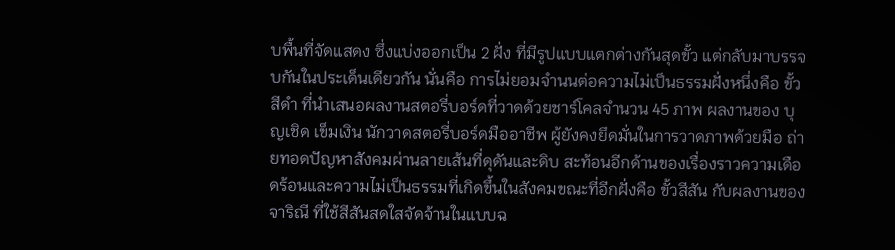บพื้นที่จัดแสดง ซึ่งแบ่งออกเป็น 2 ฝั่ง ที่มีรูปแบบแตกต่างกันสุดขั้ว แต่กลับมาบรรจบกันในประเด็นเดียวกัน นั่นคือ การไม่ยอมจำนนต่อความไม่เป็นธรรมฝั่งหนึ่งคือ ขั้วสีดำ ที่นำเสนอผลงานสตอรี่บอร์ดที่วาดด้วยชาร์โคลจำนวน 45 ภาพ ผลงานของ บุญเชิด เข็มเงิน นักวาดสตอรี่บอร์ดมืออาชีพ ผู้ยังคงยึดมั่นในการวาดภาพด้วยมือ ถ่ายทอดปัญหาสังคมผ่านลายเส้นที่ดุดันและดิบ สะท้อนอีกด้านของเรื่องราวความเดือดร้อนและความไม่เป็นธรรมที่เกิดขึ้นในสังคมขณะที่อีกฝั่งคือ ขั้วสีสัน กับผลงานของจาริณี ที่ใช้สีสันสดใสจัดจ้านในแบบฉ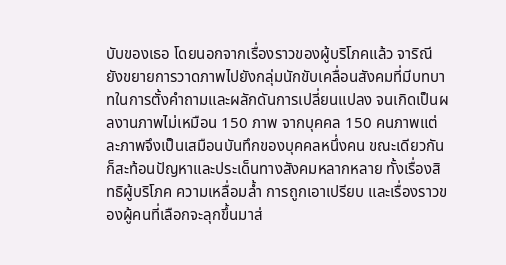บับของเธอ โดยนอกจากเรื่องราวของผู้บริโภคแล้ว จาริณียังขยายการวาดภาพไปยังกลุ่มนักขับเคลื่อนสังคมที่มีบทบาทในการตั้งคำถามและผลักดันการเปลี่ยนแปลง จนเกิดเป็นผลงานภาพไม่เหมือน 150 ภาพ จากบุคคล 150 คนภาพแต่ละภาพจึงเป็นเสมือนบันทึกของบุคคลหนึ่งคน ขณะเดียวกันก็สะท้อนปัญหาและประเด็นทางสังคมหลากหลาย ทั้งเรื่องสิทธิผู้บริโภค ความเหลื่อมล้ำ การถูกเอาเปรียบ และเรื่องราวของผู้คนที่เลือกจะลุกขึ้นมาส่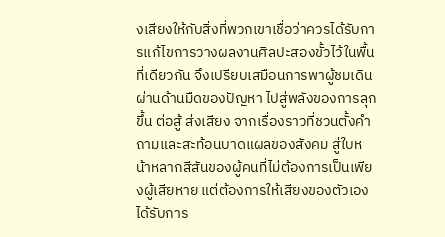งเสียงให้กับสิ่งที่พวกเขาเชื่อว่าควรได้รับการแก้ไขการวางผลงานศิลปะสองขั้วไว้ในพื้นที่เดียวกัน จึงเปรียบเสมือนการพาผู้ชมเดินผ่านด้านมืดของปัญหา ไปสู่พลังของการลุกขึ้น ต่อสู้ ส่งเสียง จากเรื่องราวที่ชวนตั้งคำถามและสะท้อนบาดแผลของสังคม สู่ใบหน้าหลากสีสันของผู้คนที่ไม่ต้องการเป็นเพียงผู้เสียหาย แต่ต้องการให้เสียงของตัวเองได้รับการ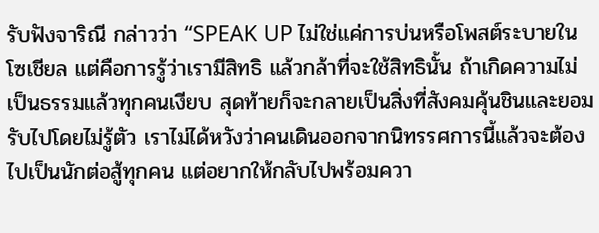รับฟังจาริณี กล่าวว่า “SPEAK UP ไม่ใช่แค่การบ่นหรือโพสต์ระบายในโซเชียล แต่คือการรู้ว่าเรามีสิทธิ แล้วกล้าที่จะใช้สิทธินั้น ถ้าเกิดความไม่เป็นธรรมแล้วทุกคนเงียบ สุดท้ายก็จะกลายเป็นสิ่งที่สังคมคุ้นชินและยอมรับไปโดยไม่รู้ตัว เราไม่ได้หวังว่าคนเดินออกจากนิทรรศการนี้แล้วจะต้องไปเป็นนักต่อสู้ทุกคน แต่อยากให้กลับไปพร้อมควา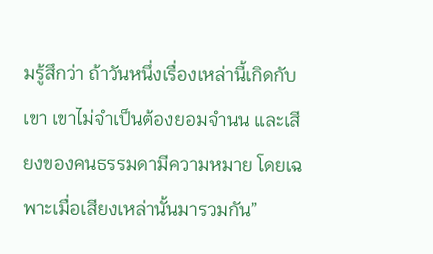มรู้สึกว่า ถ้าวันหนึ่งเรื่องเหล่านี้เกิดกับเขา เขาไม่จำเป็นต้องยอมจำนน และเสียงของคนธรรมดามีความหมาย โดยเฉพาะเมื่อเสียงเหล่านั้นมารวมกัน”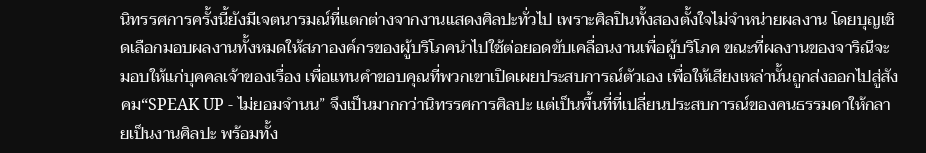นิทรรศการครั้งนี้ยังมีเจตนารมณ์ที่แตกต่างจากงานแสดงศิลปะทั่วไป เพราะศิลปินทั้งสองตั้งใจไม่จำหน่ายผลงาน โดยบุญเชิดเลือกมอบผลงานทั้งหมดให้สภาองค์กรของผู้บริโภคนำไปใช้ต่อยอดขับเคลื่อนงานเพื่อผู้บริโภค ขณะที่ผลงานของจาริณีจะมอบให้แก่บุคคลเจ้าของเรื่อง เพื่อแทนคำขอบคุณที่พวกเขาเปิดเผยประสบการณ์ตัวเอง เพื่อให้เสียงเหล่านั้นถูกส่งออกไปสู่สังคม“SPEAK UP - ไม่ยอมจำนน” จึงเป็นมากกว่านิทรรศการศิลปะ แต่เป็นพื้นที่ที่เปลี่ยนประสบการณ์ของคนธรรมดาให้กลายเป็นงานศิลปะ พร้อมทั้ง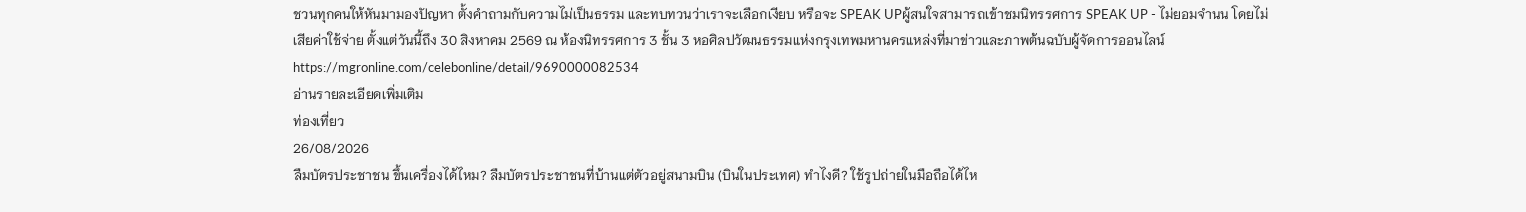ชวนทุกคนให้หันมามองปัญหา ตั้งคำถามกับความไม่เป็นธรรม และทบทวนว่าเราจะเลือกเงียบ หรือจะ SPEAK UPผู้สนใจสามารถเข้าชมนิทรรศการ SPEAK UP - ไม่ยอมจำนน โดยไม่เสียค่าใช้จ่าย ตั้งแต่วันนี้ถึง 30 สิงหาคม 2569 ณ ห้องนิทรรศการ 3 ชั้น 3 หอศิลปวัฒนธรรมแห่งกรุงเทพมหานครแหล่งที่มาข่าวและภาพต้นฉบับผู้จัดการออนไลน์https://mgronline.com/celebonline/detail/9690000082534
อ่านรายละเอียดเพิ่มเติม
ท่องเที่ยว
26/08/2026
ลืมบัตรประชาชน ขึ้นเครื่องได้ไหม? ลืมบัตรประชาชนที่บ้านแต่ตัวอยู่สนามบิน (บินในประเทศ) ทำไงดี? ใช้รูปถ่ายในมือถือได้ไห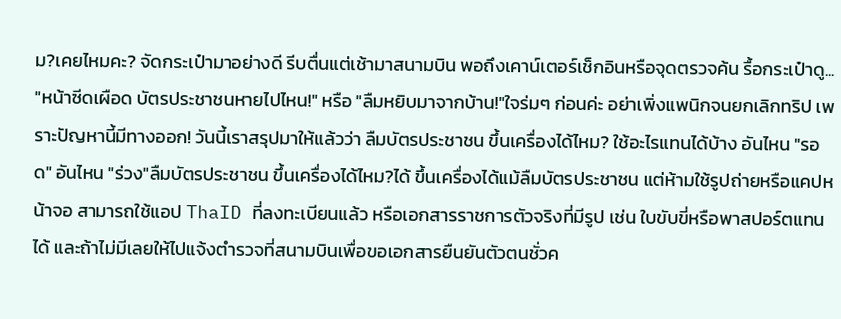ม?เคยไหมคะ? จัดกระเป๋ามาอย่างดี รีบตื่นแต่เช้ามาสนามบิน พอถึงเคาน์เตอร์เช็กอินหรือจุดตรวจค้น รื้อกระเป๋าดู... "หน้าซีดเผือด บัตรประชาชนหายไปไหน!" หรือ "ลืมหยิบมาจากบ้าน!"ใจร่มๆ ก่อนค่ะ อย่าเพิ่งแพนิกจนยกเลิกทริป เพราะปัญหานี้มีทางออก! วันนี้เราสรุปมาให้แล้วว่า ลืมบัตรประชาชน ขึ้นเครื่องได้ไหม? ใช้อะไรแทนได้บ้าง อันไหน "รอด" อันไหน "ร่วง"ลืมบัตรประชาชน ขึ้นเครื่องได้ไหม?ได้ ขึ้นเครื่องได้แม้ลืมบัตรประชาชน แต่ห้ามใช้รูปถ่ายหรือแคปหน้าจอ สามารถใช้แอป ThaID ที่ลงทะเบียนแล้ว หรือเอกสารราชการตัวจริงที่มีรูป เช่น ใบขับขี่หรือพาสปอร์ตแทนได้ และถ้าไม่มีเลยให้ไปแจ้งตำรวจที่สนามบินเพื่อขอเอกสารยืนยันตัวตนชั่วค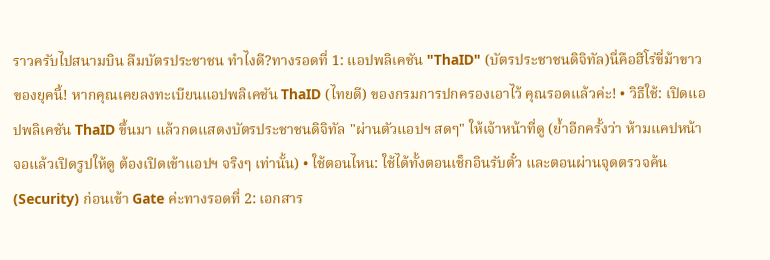ราวครับไปสนามบิน ลืมบัตรประชาชน ทำไงดี?ทางรอดที่ 1: แอปพลิเคชัน "ThaID" (บัตรประชาชนดิจิทัล)นี่คือฮีโร่ขี่ม้าขาวของยุคนี้! หากคุณเคยลงทะเบียนแอปพลิเคชัน ThaID (ไทยดี) ของกรมการปกครองเอาไว้ คุณรอดแล้วค่ะ! • วิธีใช้: เปิดแอปพลิเคชัน ThaID ขึ้นมา แล้วกดแสดงบัตรประชาชนดิจิทัล "ผ่านตัวแอปฯ สดๆ" ให้เจ้าหน้าที่ดู (ย้ำอีกครั้งว่า ห้ามแคปหน้าจอแล้วเปิดรูปให้ดู ต้องเปิดเข้าแอปฯ จริงๆ เท่านั้น) • ใช้ตอนไหน: ใช้ได้ทั้งตอนเช็กอินรับตั๋ว และตอนผ่านจุดตรวจค้น (Security) ก่อนเข้า Gate ค่ะทางรอดที่ 2: เอกสาร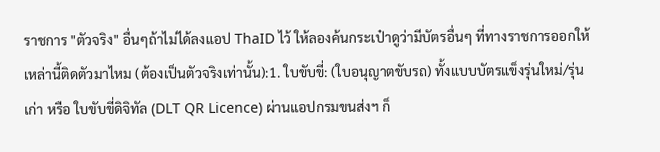ราชการ "ตัวจริง" อื่นๆถ้าไม่ได้ลงแอป ThaID ไว้ ให้ลองค้นกระเป๋าดูว่ามีบัตรอื่นๆ ที่ทางราชการออกให้เหล่านี้ติดตัวมาไหม (ต้องเป็นตัวจริงเท่านั้น):1. ใบขับขี่: (ใบอนุญาตขับรถ) ทั้งแบบบัตรแข็งรุ่นใหม่/รุ่นเก่า หรือ ใบขับขี่ดิจิทัล (DLT QR Licence) ผ่านแอปกรมขนส่งฯ ก็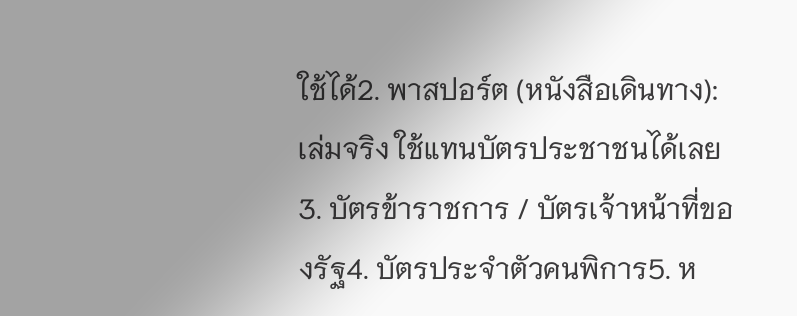ใช้ได้2. พาสปอร์ต (หนังสือเดินทาง): เล่มจริง ใช้แทนบัตรประชาชนได้เลย3. บัตรข้าราชการ / บัตรเจ้าหน้าที่ของรัฐ4. บัตรประจำตัวคนพิการ5. ห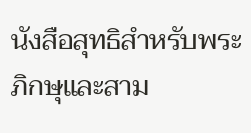นังสือสุทธิสำหรับพระภิกษุและสาม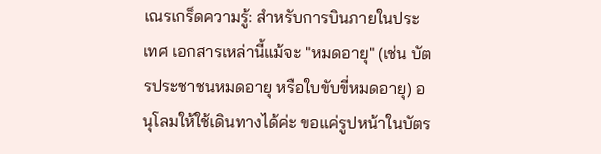เณรเกร็ดความรู้: สำหรับการบินภายในประเทศ เอกสารเหล่านี้แม้จะ "หมดอายุ" (เช่น บัตรประชาชนหมดอายุ หรือใบขับขี่หมดอายุ) อนุโลมให้ใช้เดินทางได้ค่ะ ขอแค่รูปหน้าในบัตร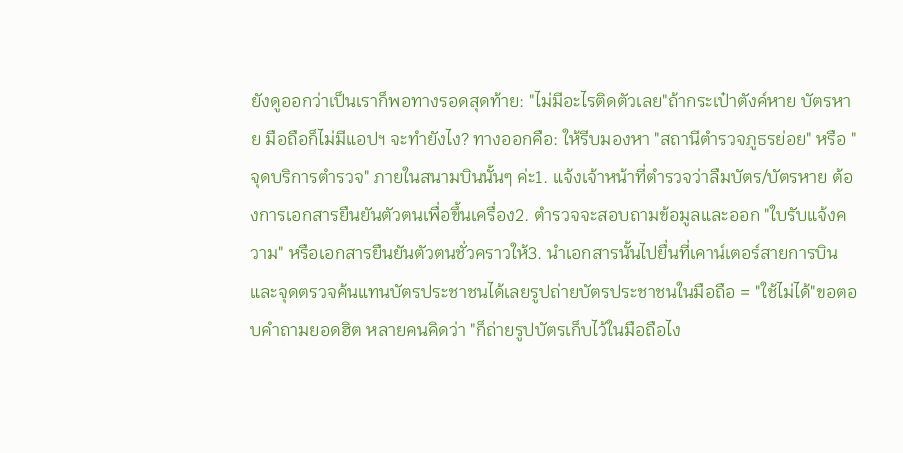ยังดูออกว่าเป็นเราก็พอทางรอดสุดท้าย: "ไม่มีอะไรติดตัวเลย"ถ้ากระเป๋าตังค์หาย บัตรหาย มือถือก็ไม่มีแอปฯ จะทำยังไง? ทางออกคือ: ให้รีบมองหา "สถานีตำรวจภูธรย่อย" หรือ "จุดบริการตำรวจ" ภายในสนามบินนั้นๆ ค่ะ1. แจ้งเจ้าหน้าที่ตำรวจว่าลืมบัตร/บัตรหาย ต้องการเอกสารยืนยันตัวตนเพื่อขึ้นเครื่อง2. ตำรวจจะสอบถามข้อมูลและออก "ใบรับแจ้งความ" หรือเอกสารยืนยันตัวตนชั่วคราวให้3. นำเอกสารนั้นไปยื่นที่เคาน์เตอร์สายการบินและจุดตรวจค้นแทนบัตรประชาชนได้เลยรูปถ่ายบัตรประชาชนในมือถือ = "ใช้ไม่ได้"ขอตอบคำถามยอดฮิต หลายคนคิดว่า "ก็ถ่ายรูปบัตรเก็บไว้ในมือถือไง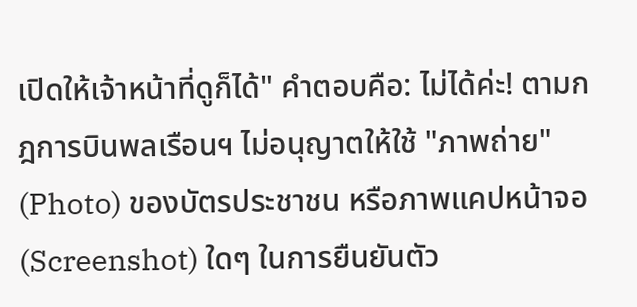เปิดให้เจ้าหน้าที่ดูก็ได้" คำตอบคือ: ไม่ได้ค่ะ! ตามกฎการบินพลเรือนฯ ไม่อนุญาตให้ใช้ "ภาพถ่าย" (Photo) ของบัตรประชาชน หรือภาพแคปหน้าจอ (Screenshot) ใดๆ ในการยืนยันตัว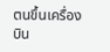ตนขึ้นเครื่องบิน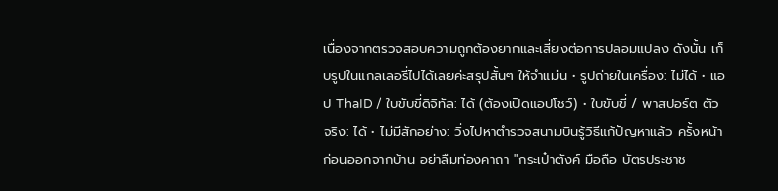เนื่องจากตรวจสอบความถูกต้องยากและเสี่ยงต่อการปลอมแปลง ดังนั้น เก็บรูปในแกลเลอรี่ไปได้เลยค่ะสรุปสั้นๆ ให้จำแม่น • รูปถ่ายในเครื่อง: ไม่ได้ • แอป ThaID / ใบขับขี่ดิจิทัล: ได้ (ต้องเปิดแอปโชว์) • ใบขับขี่ / พาสปอร์ต ตัวจริง: ได้ • ไม่มีสักอย่าง: วิ่งไปหาตำรวจสนามบินรู้วิธีแก้ปัญหาแล้ว ครั้งหน้าก่อนออกจากบ้าน อย่าลืมท่องคาถา "กระเป๋าตังค์ มือถือ บัตรประชาช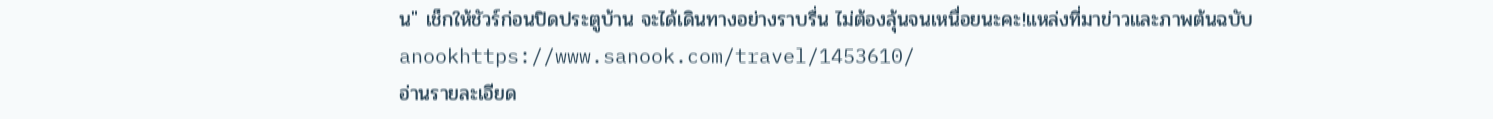น" เช็กให้ชัวร์ก่อนปิดประตูบ้าน จะได้เดินทางอย่างราบรื่น ไม่ต้องลุ้นจนเหนื่อยนะคะ!แหล่งที่มาข่าวและภาพต้นฉบับ anookhttps://www.sanook.com/travel/1453610/
อ่านรายละเอียด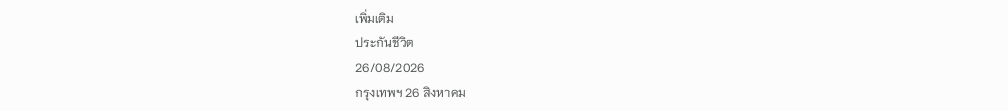เพิ่มเติม
ประกันชีวิต
26/08/2026
กรุงเทพฯ 26 สิงหาคม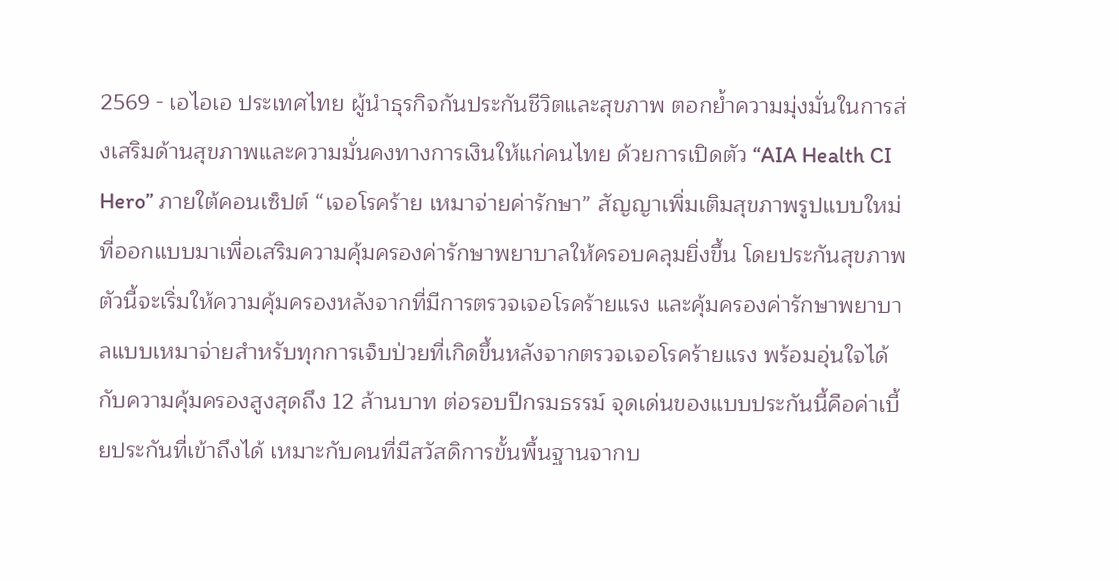2569 - เอไอเอ ประเทศไทย ผู้นำธุรกิจกันประกันชีวิตและสุขภาพ ตอกย้ำความมุ่งมั่นในการส่งเสริมด้านสุขภาพและความมั่นคงทางการเงินให้แก่คนไทย ด้วยการเปิดตัว “AIA Health CI Hero” ภายใต้คอนเซ็ปต์ “เจอโรคร้าย เหมาจ่ายค่ารักษา” สัญญาเพิ่มเติมสุขภาพรูปแบบใหม่ ที่ออกแบบมาเพื่อเสริมความคุ้มครองค่ารักษาพยาบาลให้ครอบคลุมยิ่งขึ้น โดยประกันสุขภาพตัวนี้จะเริ่มให้ความคุ้มครองหลังจากที่มีการตรวจเจอโรคร้ายแรง และคุ้มครองค่ารักษาพยาบาลแบบเหมาจ่ายสำหรับทุกการเจ็บป่วยที่เกิดขึ้นหลังจากตรวจเจอโรคร้ายแรง พร้อมอุ่นใจได้กับความคุ้มครองสูงสุดถึง 12 ล้านบาท ต่อรอบปีกรมธรรม์ จุดเด่นของแบบประกันนี้คือค่าเบี้ยประกันที่เข้าถึงได้ เหมาะกับคนที่มีสวัสดิการขั้นพื้นฐานจากบ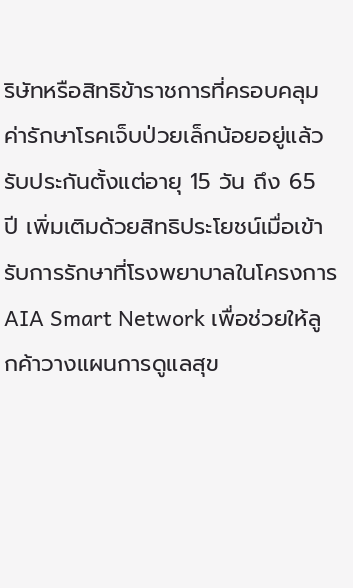ริษัทหรือสิทธิข้าราชการที่ครอบคลุมค่ารักษาโรคเจ็บป่วยเล็กน้อยอยู่แล้ว รับประกันตั้งแต่อายุ 15 วัน ถึง 65 ปี เพิ่มเติมด้วยสิทธิประโยชน์เมื่อเข้ารับการรักษาที่โรงพยาบาลในโครงการ AIA Smart Network เพื่อช่วยให้ลูกค้าวางแผนการดูแลสุข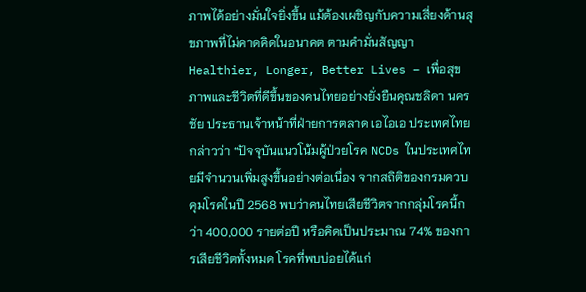ภาพได้อย่างมั่นใจยิ่งขึ้น แม้ต้องเผชิญกับความเสี่ยงด้านสุขภาพที่ไม่คาดคิดในอนาคต ตามคำมั่นสัญญา Healthier, Longer, Better Lives – เพื่อสุขภาพและชีวิตที่ดีขึ้นของคนไทยอย่างยั่งยืนคุณชลิดา นครชัย ประธานเจ้าหน้าที่ฝ่ายการตลาด เอไอเอ ประเทศไทย กล่าวว่า “ปัจจุบันแนวโน้มผู้ป่วยโรค NCDs ในประเทศไทยมีจำนวนเพิ่มสูงขึ้นอย่างต่อเนื่อง จากสถิติของกรมควบคุมโรคในปี 2568 พบว่าคนไทยเสียชีวิตจากกลุ่มโรคนี้กว่า 400,000 รายต่อปี หรือคิดเป็นประมาณ 74% ของการเสียชีวิตทั้งหมด โรคที่พบบ่อยได้แก่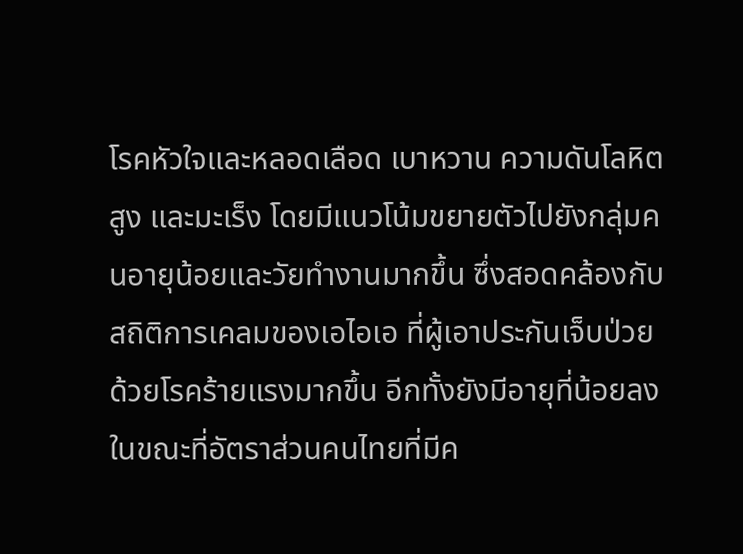โรคหัวใจและหลอดเลือด เบาหวาน ความดันโลหิตสูง และมะเร็ง โดยมีแนวโน้มขยายตัวไปยังกลุ่มคนอายุน้อยและวัยทำงานมากขึ้น ซึ่งสอดคล้องกับสถิติการเคลมของเอไอเอ ที่ผู้เอาประกันเจ็บป่วยด้วยโรคร้ายแรงมากขึ้น อีกทั้งยังมีอายุที่น้อยลง ในขณะที่อัตราส่วนคนไทยที่มีค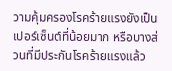วามคุ้มครองโรคร้ายแรงยังเป็นเปอร์เซ็นต์ที่น้อยมาก หรือบางส่วนที่มีประกันโรคร้ายแรงแล้ว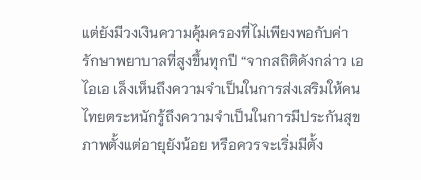แต่ยังมีวงเงินความคุ้มครองที่ไม่เพียงพอกับค่ารักษาพยาบาลที่สูงขึ้นทุกปี “จากสถิติดังกล่าว เอไอเอ เล็งเห็นถึงความจำเป็นในการส่งเสริมให้คนไทยตระหนักรู้ถึงความจำเป็นในการมีประกันสุขภาพตั้งแต่อายุยังน้อย หรือควรจะเริ่มมีตั้ง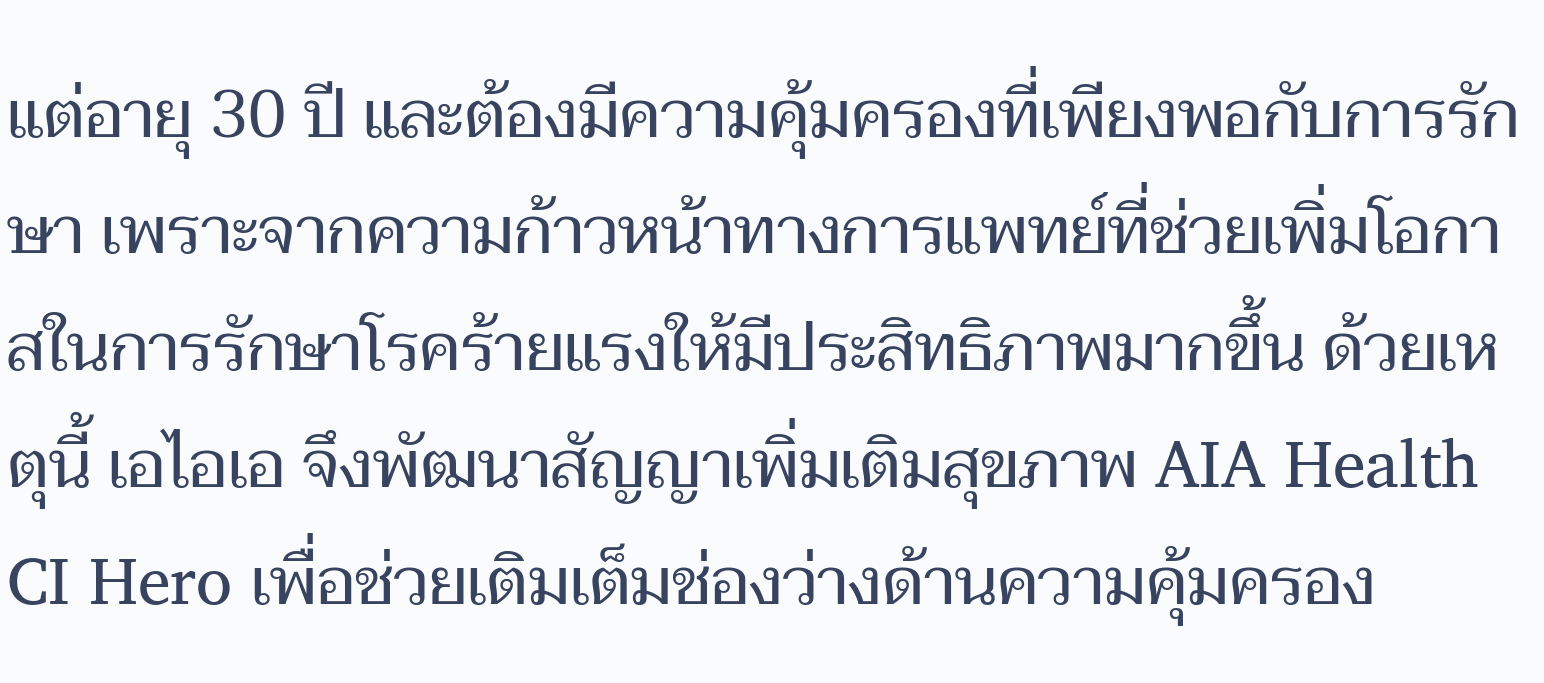แต่อายุ 30 ปี และต้องมีความคุ้มครองที่เพียงพอกับการรักษา เพราะจากความก้าวหน้าทางการแพทย์ที่ช่วยเพิ่มโอกาสในการรักษาโรคร้ายแรงให้มีประสิทธิภาพมากขึ้น ด้วยเหตุนี้ เอไอเอ จึงพัฒนาสัญญาเพิ่มเติมสุขภาพ AIA Health CI Hero เพื่อช่วยเติมเต็มช่องว่างด้านความคุ้มครอง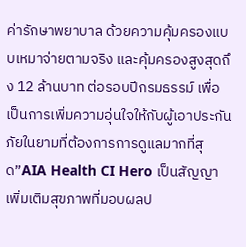ค่ารักษาพยาบาล ด้วยความคุ้มครองแบบเหมาจ่ายตามจริง และคุ้มครองสูงสุดถึง 12 ล้านบาท ต่อรอบปีกรมธรรม์ เพื่อเป็นการเพิ่มความอุ่นใจให้กับผู้เอาประกันภัยในยามที่ต้องการการดูแลมากที่สุด”AIA Health CI Hero เป็นสัญญาเพิ่มเติมสุขภาพที่มอบผลป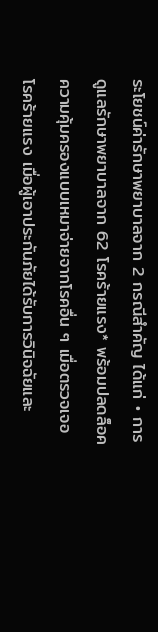ระโยชน์ค่ารักษาพยาบาลจาก 2 กรณีสำคัญ ได้แก่ • การดูแลรักษาพยาบาลจาก 62 โรคร้ายแรง* พร้อมปลดล็อคความคุ้มครองแบบเหมาจ่ายจากโรคอื่น ๆ เมื่อตรวจเจอโรคร้ายแรง เมื่อผู้เอาประกันภัยได้รับการวินิจฉัยและ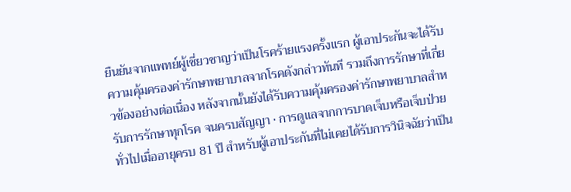ยืนยันจากแพทย์ผู้เชี่ยวชาญว่าเป็นโรคร้ายแรงครั้งแรก ผู้เอาประกันจะได้รับความคุ้มครองค่ารักษาพยาบาลจากโรคดังกล่าวทันที รวมถึงการรักษาที่เกี่ยวข้องอย่างต่อเนื่อง หลังจากนั้นยังได้รับความคุ้มครองค่ารักษาพยาบาลสำหรับการรักษาทุกโรค จนครบสัญญา • การดูแลจากการบาดเจ็บหรือเจ็บป่วยทั่วไปเมื่ออายุครบ 81 ปี สำหรับผู้เอาประกันที่ไม่เคยได้รับการวินิจฉัยว่าเป็น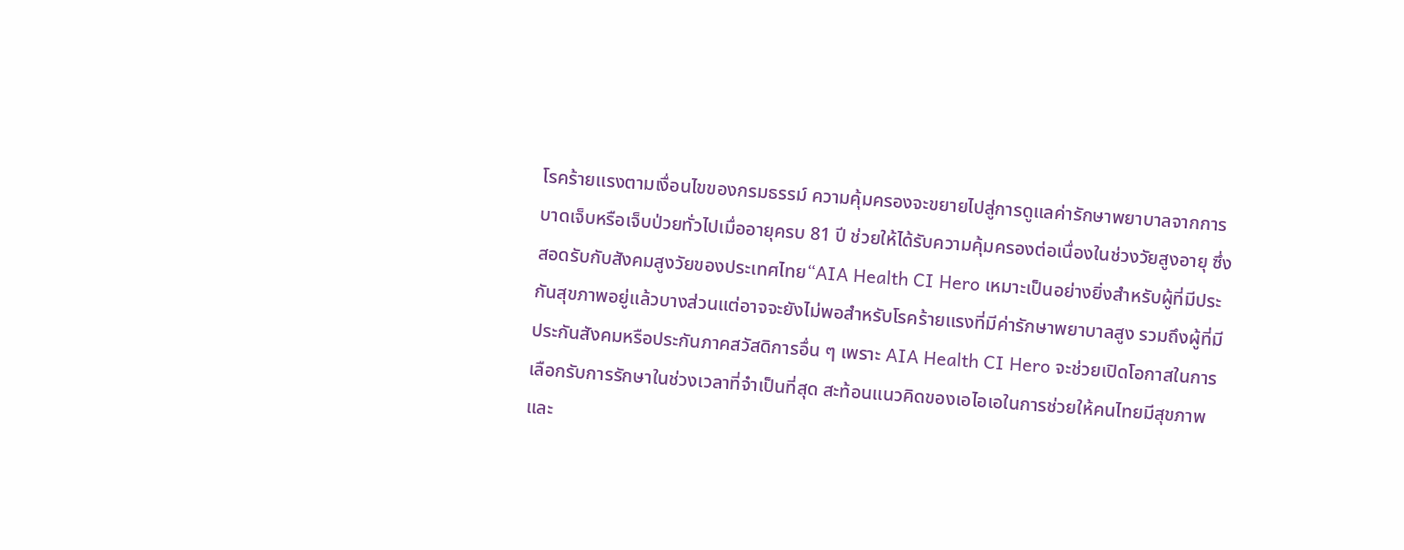โรคร้ายแรงตามเงื่อนไขของกรมธรรม์ ความคุ้มครองจะขยายไปสู่การดูแลค่ารักษาพยาบาลจากการบาดเจ็บหรือเจ็บป่วยทั่วไปเมื่ออายุครบ 81 ปี ช่วยให้ได้รับความคุ้มครองต่อเนื่องในช่วงวัยสูงอายุ ซึ่งสอดรับกับสังคมสูงวัยของประเทศไทย“AIA Health CI Hero เหมาะเป็นอย่างยิ่งสำหรับผู้ที่มีประกันสุขภาพอยู่แล้วบางส่วนแต่อาจจะยังไม่พอสำหรับโรคร้ายแรงที่มีค่ารักษาพยาบาลสูง รวมถึงผู้ที่มีประกันสังคมหรือประกันภาคสวัสดิการอื่น ๆ เพราะ AIA Health CI Hero จะช่วยเปิดโอกาสในการเลือกรับการรักษาในช่วงเวลาที่จำเป็นที่สุด สะท้อนแนวคิดของเอไอเอในการช่วยให้คนไทยมีสุขภาพและ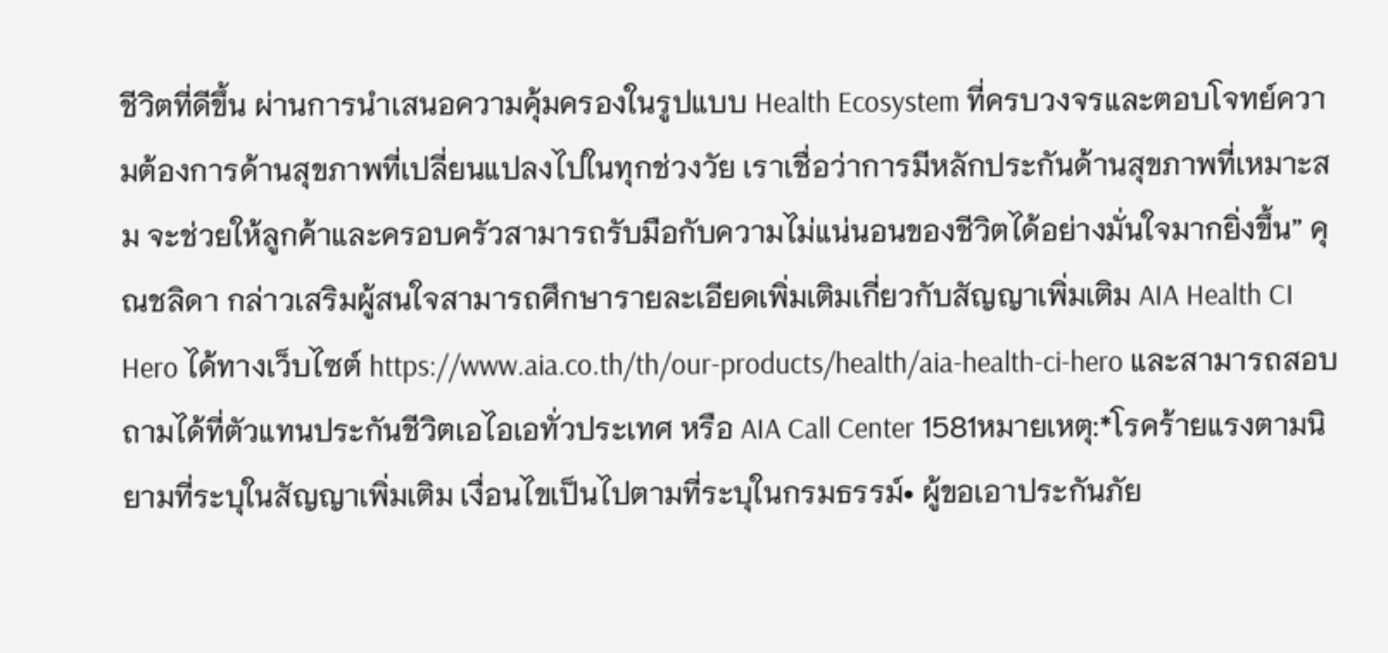ชีวิตที่ดีขึ้น ผ่านการนำเสนอความคุ้มครองในรูปแบบ Health Ecosystem ที่ครบวงจรและตอบโจทย์ความต้องการด้านสุขภาพที่เปลี่ยนแปลงไปในทุกช่วงวัย เราเชื่อว่าการมีหลักประกันด้านสุขภาพที่เหมาะสม จะช่วยให้ลูกค้าและครอบครัวสามารถรับมือกับความไม่แน่นอนของชีวิตได้อย่างมั่นใจมากยิ่งขึ้น” คุณชลิดา กล่าวเสริมผู้สนใจสามารถศึกษารายละเอียดเพิ่มเติมเกี่ยวกับสัญญาเพิ่มเติม AIA Health CI Hero ได้ทางเว็บไซต์ https://www.aia.co.th/th/our-products/health/aia-health-ci-hero และสามารถสอบถามได้ที่ตัวแทนประกันชีวิตเอไอเอทั่วประเทศ หรือ AIA Call Center 1581หมายเหตุ:*โรคร้ายแรงตามนิยามที่ระบุในสัญญาเพิ่มเติม เงื่อนไขเป็นไปตามที่ระบุในกรมธรรม์• ผู้ขอเอาประกันภัย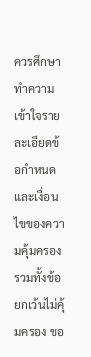ควรศึกษาทำความเข้าใจรายละเอียดข้อกำหนดและเงื่อนไขของความคุ้มครอง รวมทั้งข้อยกเว้นไม่คุ้มครอง ขอ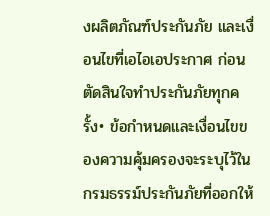งผลิตภัณฑ์ประกันภัย และเงื่อนไขที่เอไอเอประกาศ ก่อนตัดสินใจทำประกันภัยทุกครั้ง• ข้อกำหนดและเงื่อนไขของความคุ้มครองจะระบุไว้ในกรมธรรม์ประกันภัยที่ออกให้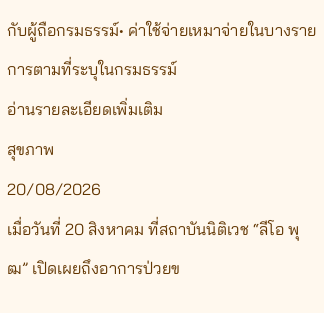กับผู้ถือกรมธรรม์• ค่าใช้จ่ายเหมาจ่ายในบางรายการตามที่ระบุในกรมธรรม์
อ่านรายละเอียดเพิ่มเติม
สุขภาพ
20/08/2026
เมื่อวันที่ 20 สิงหาคม ที่สถาบันนิติเวช “ลีโอ พุฒ” เปิดเผยถึงอาการป่วยข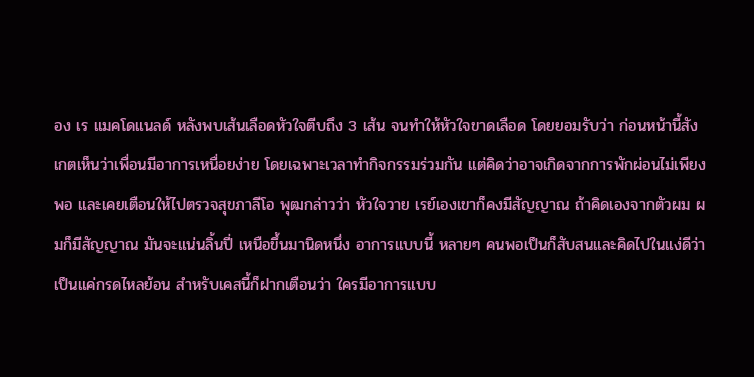อง เร แมคโดแนลด์ หลังพบเส้นเลือดหัวใจตีบถึง 3 เส้น จนทำให้หัวใจขาดเลือด โดยยอมรับว่า ก่อนหน้านี้สังเกตเห็นว่าเพื่อนมีอาการเหนื่อยง่าย โดยเฉพาะเวลาทำกิจกรรมร่วมกัน แต่คิดว่าอาจเกิดจากการพักผ่อนไม่เพียงพอ และเคยเตือนให้ไปตรวจสุขภาลีโอ พุฒกล่าวว่า หัวใจวาย เรย์เองเขาก็คงมีสัญญาณ ถ้าคิดเองจากตัวผม ผมก็มีสัญญาณ มันจะแน่นลิ้นปี่ เหนือขึ้นมานิดหนึ่ง อาการแบบนี้ หลายๆ คนพอเป็นก็สับสนและคิดไปในแง่ดีว่าเป็นแค่กรดไหลย้อน สำหรับเคสนี้ก็ฝากเตือนว่า ใครมีอาการแบบ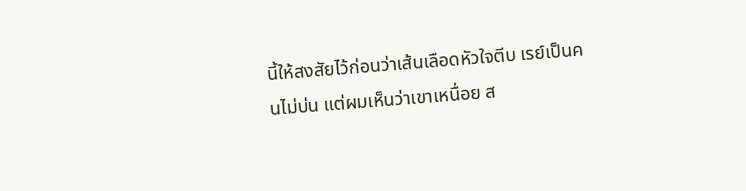นี้ให้สงสัยไว้ก่อนว่าเส้นเลือดหัวใจตีบ เรย์เป็นคนไม่บ่น แต่ผมเห็นว่าเขาเหนื่อย ส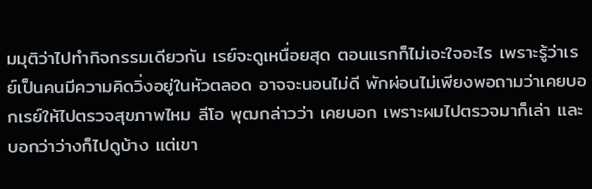มมุติว่าไปทำกิจกรรมเดียวกัน เรย์จะดูเหนื่อยสุด ตอนแรกก็ไม่เอะใจอะไร เพราะรู้ว่าเรย์เป็นคนมีความคิดวิ่งอยู่ในหัวตลอด อาจจะนอนไม่ดี พักผ่อนไม่เพียงพอถามว่าเคยบอกเรย์ให้ไปตรวจสุขภาพไหม ลีโอ พุฒกล่าวว่า เคยบอก เพราะผมไปตรวจมาก็เล่า และบอกว่าว่างก็ไปดูบ้าง แต่เขา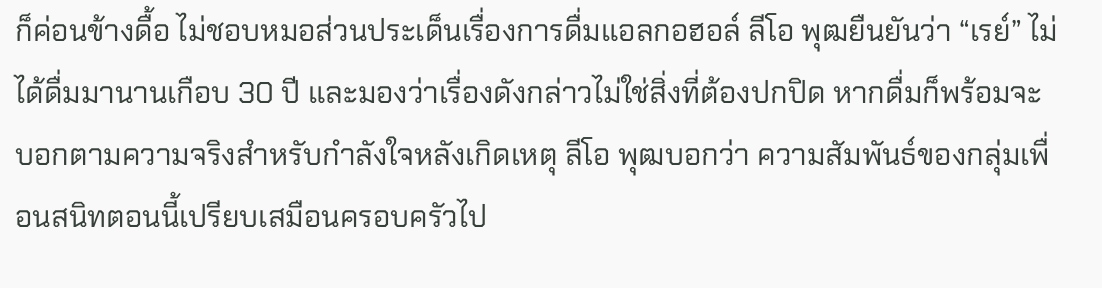ก็ค่อนข้างดื้อ ไม่ชอบหมอส่วนประเด็นเรื่องการดื่มแอลกอฮอล์ ลีโอ พุฒยืนยันว่า “เรย์” ไม่ได้ดื่มมานานเกือบ 30 ปี และมองว่าเรื่องดังกล่าวไม่ใช่สิ่งที่ต้องปกปิด หากดื่มก็พร้อมจะบอกตามความจริงสำหรับกำลังใจหลังเกิดเหตุ ลีโอ พุฒบอกว่า ความสัมพันธ์ของกลุ่มเพื่อนสนิทตอนนี้เปรียบเสมือนครอบครัวไป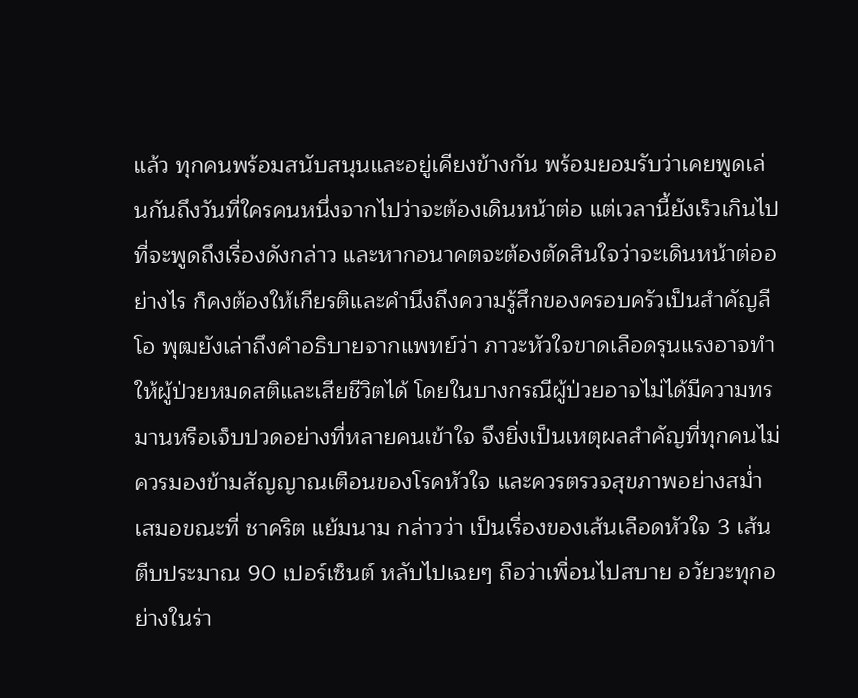แล้ว ทุกคนพร้อมสนับสนุนและอยู่เคียงข้างกัน พร้อมยอมรับว่าเคยพูดเล่นกันถึงวันที่ใครคนหนึ่งจากไปว่าจะต้องเดินหน้าต่อ แต่เวลานี้ยังเร็วเกินไปที่จะพูดถึงเรื่องดังกล่าว และหากอนาคตจะต้องตัดสินใจว่าจะเดินหน้าต่ออย่างไร ก็คงต้องให้เกียรติและคำนึงถึงความรู้สึกของครอบครัวเป็นสำคัญลีโอ พุฒยังเล่าถึงคำอธิบายจากแพทย์ว่า ภาวะหัวใจขาดเลือดรุนแรงอาจทำให้ผู้ป่วยหมดสติและเสียชีวิตได้ โดยในบางกรณีผู้ป่วยอาจไม่ได้มีความทรมานหรือเจ็บปวดอย่างที่หลายคนเข้าใจ จึงยิ่งเป็นเหตุผลสำคัญที่ทุกคนไม่ควรมองข้ามสัญญาณเตือนของโรคหัวใจ และควรตรวจสุขภาพอย่างสม่ำเสมอขณะที่ ชาคริต แย้มนาม กล่าวว่า เป็นเรื่องของเส้นเลือดหัวใจ 3 เส้นตีบประมาณ 90 เปอร์เซ็นต์ หลับไปเฉยๆ ถือว่าเพื่อนไปสบาย อวัยวะทุกอย่างในร่า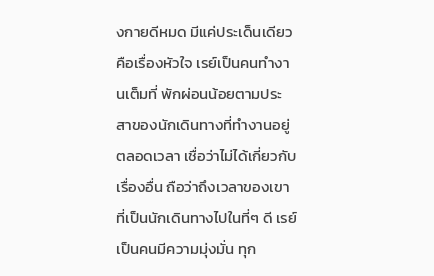งกายดีหมด มีแค่ประเด็นเดียวคือเรื่องหัวใจ เรย์เป็นคนทำงานเต็มที่ พักผ่อนน้อยตามประสาของนักเดินทางที่ทำงานอยู่ตลอดเวลา เชื่อว่าไม่ได้เกี่ยวกับเรื่องอื่น ถือว่าถึงเวลาของเขาที่เป็นนักเดินทางไปในที่ๆ ดี เรย์เป็นคนมีความมุ่งมั่น ทุก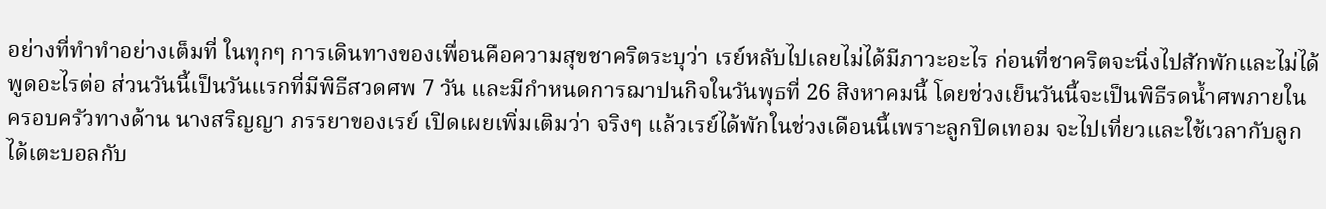อย่างที่ทำทำอย่างเต็มที่ ในทุกๆ การเดินทางของเพื่อนคือความสุขชาคริตระบุว่า เรย์หลับไปเลยไม่ได้มีภาวะอะไร ก่อนที่ชาคริตจะนิ่งไปสักพักและไม่ได้พูดอะไรต่อ ส่วนวันนี้เป็นวันแรกที่มีพิธีสวดศพ 7 วัน และมีกำหนดการฌาปนกิจในวันพุธที่ 26 สิงหาคมนี้ โดยช่วงเย็นวันนี้จะเป็นพิธีรดน้ำศพภายในครอบครัวทางด้าน นางสริญญา ภรรยาของเรย์ เปิดเผยเพิ่มเติมว่า จริงๆ แล้วเรย์ได้พักในช่วงเดือนนี้เพราะลูกปิดเทอม จะไปเที่ยวและใช้เวลากับลูก ได้เตะบอลกับ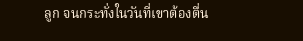ลูก จนกระทั่งในวันที่เขาต้องตื่น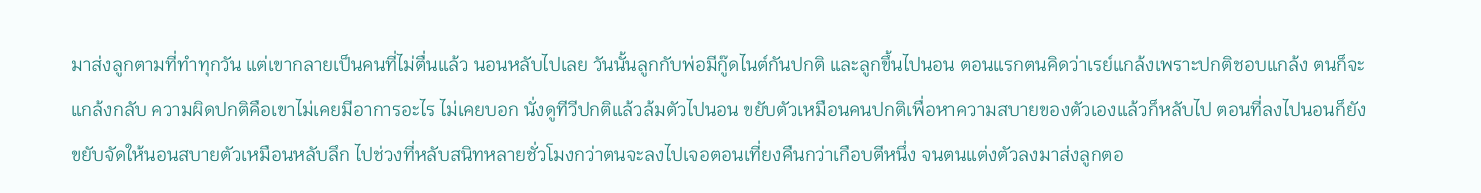มาส่งลูกตามที่ทำทุกวัน แต่เขากลายเป็นคนที่ไม่ตื่นแล้ว นอนหลับไปเลย วันนั้นลูกกับพ่อมีกู๊ดไนต์กันปกติ และลูกขึ้นไปนอน ตอนแรกตนคิดว่าเรย์แกล้งเพราะปกติชอบแกล้ง ตนก็จะแกล้งกลับ ความผิดปกติคือเขาไม่เคยมีอาการอะไร ไม่เคยบอก นั่งดูทีวีปกติแล้วล้มตัวไปนอน ขยับตัวเหมือนคนปกติเพื่อหาความสบายของตัวเองแล้วก็หลับไป ตอนที่ลงไปนอนก็ยังขยับจัดให้นอนสบายตัวเหมือนหลับลึก ไปช่วงที่หลับสนิทหลายชั่วโมงกว่าตนจะลงไปเจอตอนเที่ยงคืนกว่าเกือบตีหนึ่ง จนตนแต่งตัวลงมาส่งลูกตอ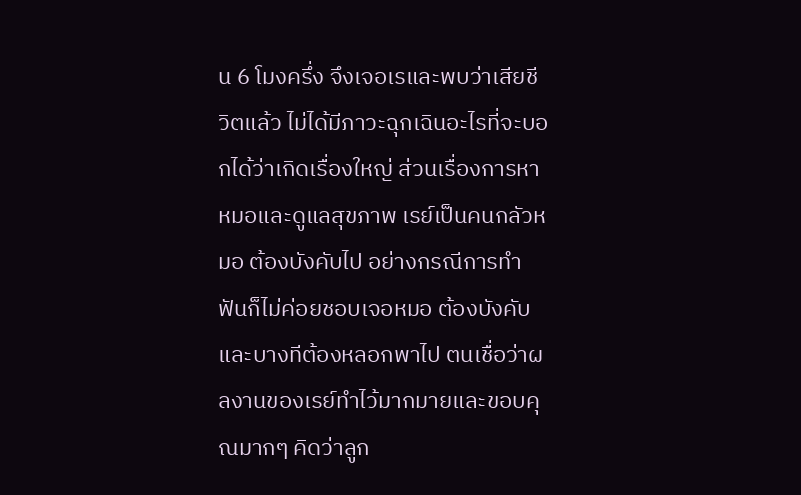น 6 โมงครึ่ง จึงเจอเรและพบว่าเสียชีวิตแล้ว ไม่ได้มีภาวะฉุกเฉินอะไรที่จะบอกได้ว่าเกิดเรื่องใหญ่ ส่วนเรื่องการหาหมอและดูแลสุขภาพ เรย์เป็นคนกลัวหมอ ต้องบังคับไป อย่างกรณีการทำฟันก็ไม่ค่อยชอบเจอหมอ ต้องบังคับและบางทีต้องหลอกพาไป ตนเชื่อว่าผลงานของเรย์ทำไว้มากมายและขอบคุณมากๆ คิดว่าลูก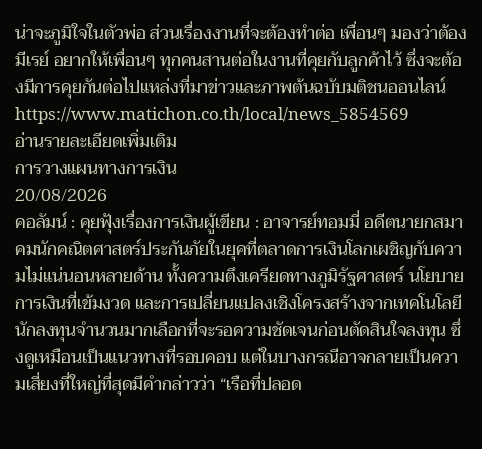น่าจะภูมิใจในตัวพ่อ ส่วนเรื่องงานที่จะต้องทำต่อ เพื่อนๆ มองว่าต้องมีเรย์ อยากให้เพื่อนๆ ทุกคนสานต่อในงานที่คุยกับลูกค้าไว้ ซึ่งจะต้องมีการคุยกันต่อไปแหล่งที่มาข่าวและภาพต้นฉบับมติชนออนไลน์https://www.matichon.co.th/local/news_5854569
อ่านรายละเอียดเพิ่มเติม
การวางแผนทางการเงิน
20/08/2026
คอลัมน์ : คุยฟุ้งเรื่องการเงินผู้เขียน : อาจารย์ทอมมี่ อดีตนายกสมาคมนักคณิตศาสตร์ประกันภัยในยุคที่ตลาดการเงินโลกเผชิญกับความไม่แน่นอนหลายด้าน ทั้งความตึงเครียดทางภูมิรัฐศาสตร์ นโยบายการเงินที่เข้มงวด และการเปลี่ยนแปลงเชิงโครงสร้างจากเทคโนโลยี นักลงทุนจำนวนมากเลือกที่จะรอความชัดเจนก่อนตัดสินใจลงทุน ซึ่งดูเหมือนเป็นแนวทางที่รอบคอบ แต่ในบางกรณีอาจกลายเป็นความเสี่ยงที่ใหญ่ที่สุดมีคำกล่าวว่า “เรือที่ปลอด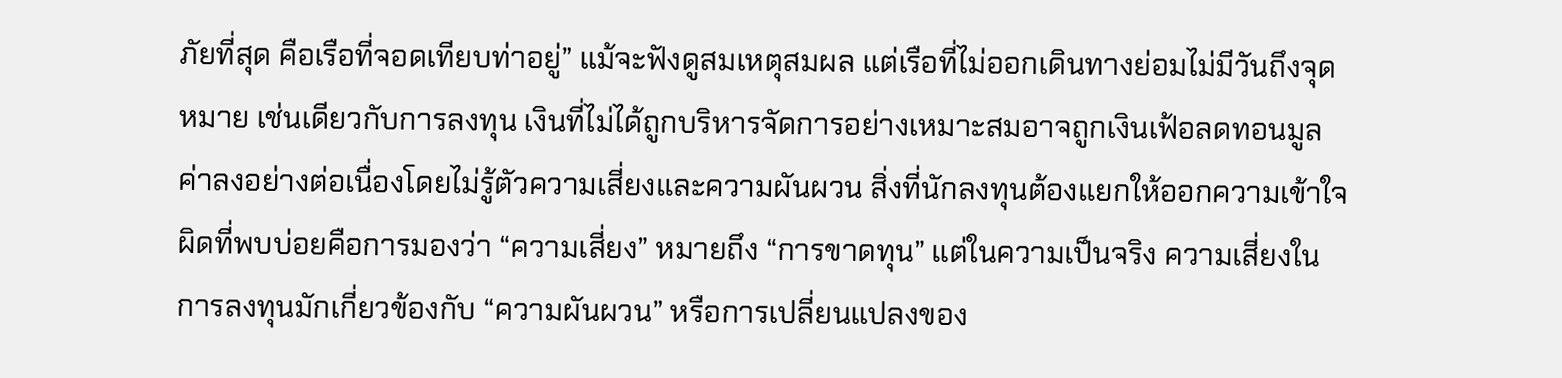ภัยที่สุด คือเรือที่จอดเทียบท่าอยู่” แม้จะฟังดูสมเหตุสมผล แต่เรือที่ไม่ออกเดินทางย่อมไม่มีวันถึงจุดหมาย เช่นเดียวกับการลงทุน เงินที่ไม่ได้ถูกบริหารจัดการอย่างเหมาะสมอาจถูกเงินเฟ้อลดทอนมูลค่าลงอย่างต่อเนื่องโดยไม่รู้ตัวความเสี่ยงและความผันผวน สิ่งที่นักลงทุนต้องแยกให้ออกความเข้าใจผิดที่พบบ่อยคือการมองว่า “ความเสี่ยง” หมายถึง “การขาดทุน” แต่ในความเป็นจริง ความเสี่ยงในการลงทุนมักเกี่ยวข้องกับ “ความผันผวน” หรือการเปลี่ยนแปลงของ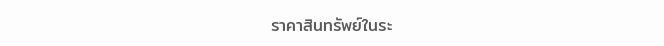ราคาสินทรัพย์ในระ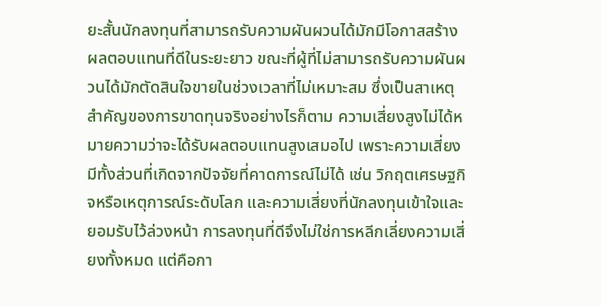ยะสั้นนักลงทุนที่สามารถรับความผันผวนได้มักมีโอกาสสร้างผลตอบแทนที่ดีในระยะยาว ขณะที่ผู้ที่ไม่สามารถรับความผันผวนได้มักตัดสินใจขายในช่วงเวลาที่ไม่เหมาะสม ซึ่งเป็นสาเหตุสำคัญของการขาดทุนจริงอย่างไรก็ตาม ความเสี่ยงสูงไม่ได้หมายความว่าจะได้รับผลตอบแทนสูงเสมอไป เพราะความเสี่ยงมีทั้งส่วนที่เกิดจากปัจจัยที่คาดการณ์ไม่ได้ เช่น วิกฤตเศรษฐกิจหรือเหตุการณ์ระดับโลก และความเสี่ยงที่นักลงทุนเข้าใจและยอมรับไว้ล่วงหน้า การลงทุนที่ดีจึงไม่ใช่การหลีกเลี่ยงความเสี่ยงทั้งหมด แต่คือกา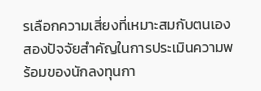รเลือกความเสี่ยงที่เหมาะสมกับตนเองสองปัจจัยสำคัญในการประเมินความพร้อมของนักลงทุนกา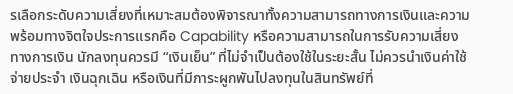รเลือกระดับความเสี่ยงที่เหมาะสมต้องพิจารณาทั้งความสามารถทางการเงินและความพร้อมทางจิตใจประการแรกคือ Capability หรือความสามารถในการรับความเสี่ยงทางการเงิน นักลงทุนควรมี “เงินเย็น” ที่ไม่จำเป็นต้องใช้ในระยะสั้น ไม่ควรนำเงินค่าใช้จ่ายประจำ เงินฉุกเฉิน หรือเงินที่มีภาระผูกพันไปลงทุนในสินทรัพย์ที่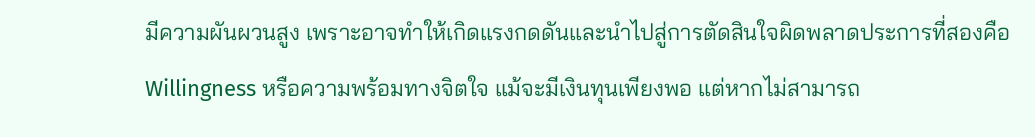มีความผันผวนสูง เพราะอาจทำให้เกิดแรงกดดันและนำไปสู่การตัดสินใจผิดพลาดประการที่สองคือ Willingness หรือความพร้อมทางจิตใจ แม้จะมีเงินทุนเพียงพอ แต่หากไม่สามารถ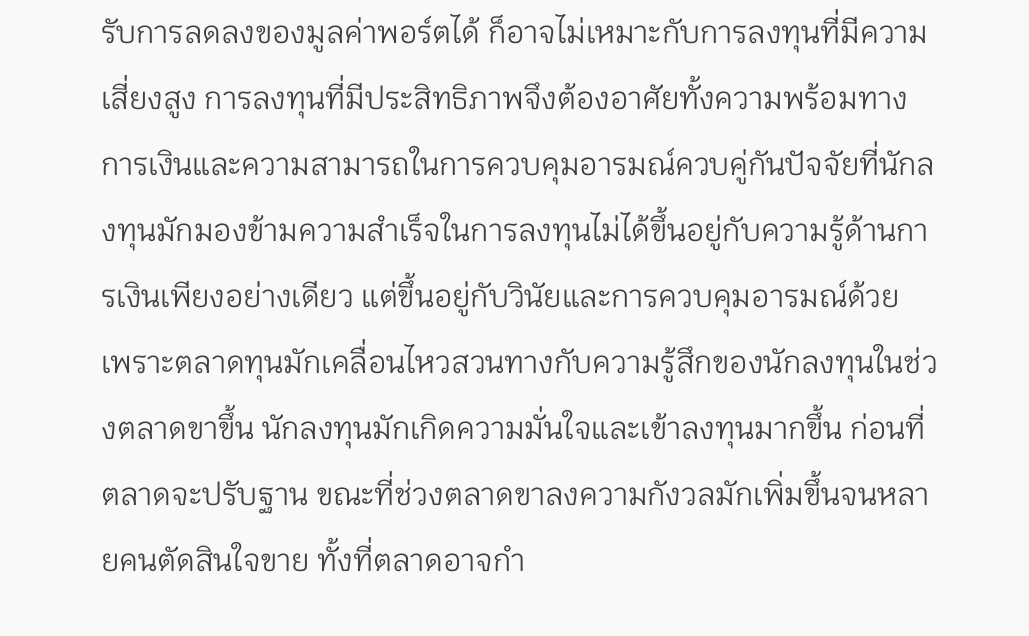รับการลดลงของมูลค่าพอร์ตได้ ก็อาจไม่เหมาะกับการลงทุนที่มีความเสี่ยงสูง การลงทุนที่มีประสิทธิภาพจึงต้องอาศัยทั้งความพร้อมทางการเงินและความสามารถในการควบคุมอารมณ์ควบคู่กันปัจจัยที่นักลงทุนมักมองข้ามความสำเร็จในการลงทุนไม่ได้ขึ้นอยู่กับความรู้ด้านการเงินเพียงอย่างเดียว แต่ขึ้นอยู่กับวินัยและการควบคุมอารมณ์ด้วย เพราะตลาดทุนมักเคลื่อนไหวสวนทางกับความรู้สึกของนักลงทุนในช่วงตลาดขาขึ้น นักลงทุนมักเกิดความมั่นใจและเข้าลงทุนมากขึ้น ก่อนที่ตลาดจะปรับฐาน ขณะที่ช่วงตลาดขาลงความกังวลมักเพิ่มขึ้นจนหลายคนตัดสินใจขาย ทั้งที่ตลาดอาจกำ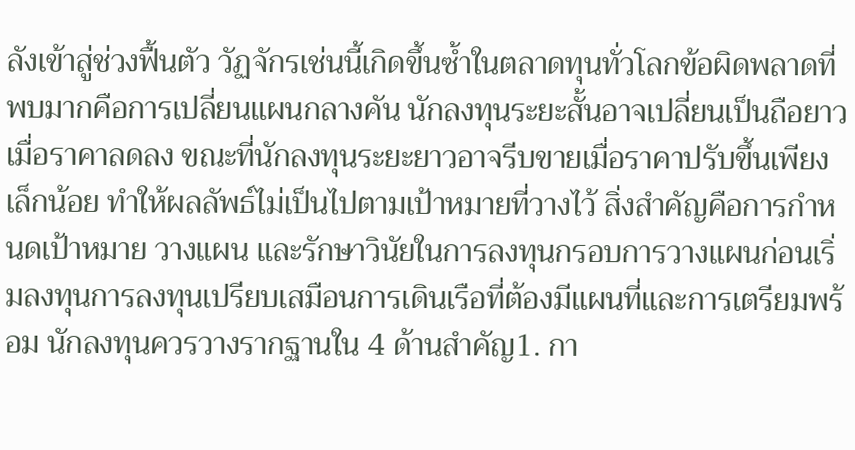ลังเข้าสู่ช่วงฟื้นตัว วัฏจักรเช่นนี้เกิดขึ้นซ้ำในตลาดทุนทั่วโลกข้อผิดพลาดที่พบมากคือการเปลี่ยนแผนกลางคัน นักลงทุนระยะสั้นอาจเปลี่ยนเป็นถือยาวเมื่อราคาลดลง ขณะที่นักลงทุนระยะยาวอาจรีบขายเมื่อราคาปรับขึ้นเพียงเล็กน้อย ทำให้ผลลัพธ์ไม่เป็นไปตามเป้าหมายที่วางไว้ สิ่งสำคัญคือการกำหนดเป้าหมาย วางแผน และรักษาวินัยในการลงทุนกรอบการวางแผนก่อนเริ่มลงทุนการลงทุนเปรียบเสมือนการเดินเรือที่ต้องมีแผนที่และการเตรียมพร้อม นักลงทุนควรวางรากฐานใน 4 ด้านสำคัญ1. กา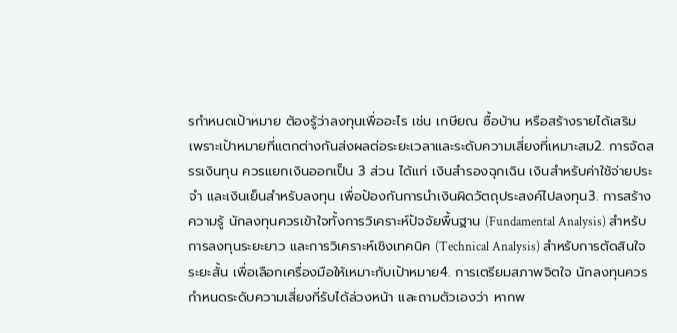รกำหนดเป้าหมาย ต้องรู้ว่าลงทุนเพื่ออะไร เช่น เกษียณ ซื้อบ้าน หรือสร้างรายได้เสริม เพราะเป้าหมายที่แตกต่างกันส่งผลต่อระยะเวลาและระดับความเสี่ยงที่เหมาะสม2. การจัดสรรเงินทุน ควรแยกเงินออกเป็น 3 ส่วน ได้แก่ เงินสำรองฉุกเฉิน เงินสำหรับค่าใช้จ่ายประจำ และเงินเย็นสำหรับลงทุน เพื่อป้องกันการนำเงินผิดวัตถุประสงค์ไปลงทุน3. การสร้างความรู้ นักลงทุนควรเข้าใจทั้งการวิเคราะห์ปัจจัยพื้นฐาน (Fundamental Analysis) สำหรับการลงทุนระยะยาว และการวิเคราะห์เชิงเทคนิค (Technical Analysis) สำหรับการตัดสินใจระยะสั้น เพื่อเลือกเครื่องมือให้เหมาะกับเป้าหมาย4. การเตรียมสภาพจิตใจ นักลงทุนควรกำหนดระดับความเสี่ยงที่รับได้ล่วงหน้า และถามตัวเองว่า หากพ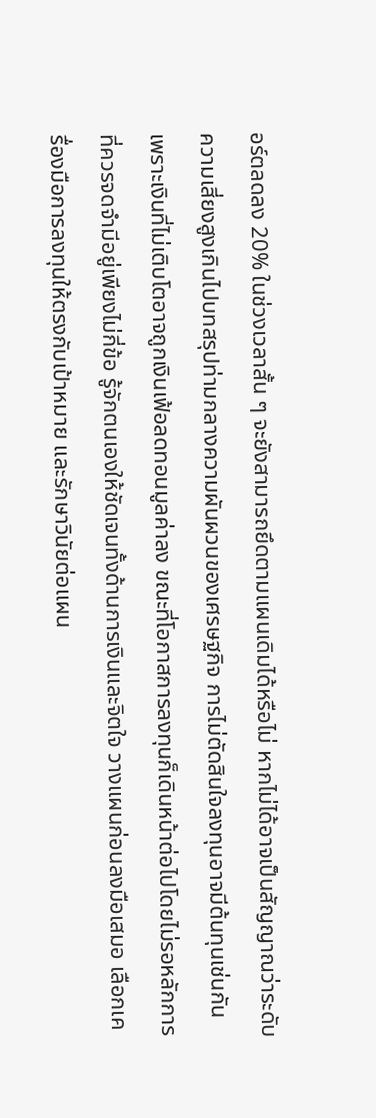อร์ตลดลง 20% ในช่วงเวลาสั้น ๆ จะยังสามารถยึดตามแผนเดิมได้หรือไม่ หากไม่ได้อาจเป็นสัญญาณว่าระดับความเสี่ยงสูงเกินไปบทสรุปท่ามกลางความผันผวนของเศรษฐกิจ การไม่ตัดสินใจลงทุนอาจมีต้นทุนเช่นกัน เพราะเงินที่ไม่เติบโตอาจถูกเงินเฟ้อลดทอนมูลค่าลง ขณะที่โอกาสการลงทุนก็เดินหน้าต่อไปโดยไม่รอหลักการที่ควรจดจำมีอยู่เพียงไม่กี่ข้อ รู้จักตนเองให้ชัดเจนทั้งด้านการเงินและจิตใจ วางแผนก่อนลงมือเสมอ เลือกเครื่องมือการลงทุนให้ตรงกับเป้าหมาย และรักษาวินัยต่อแผน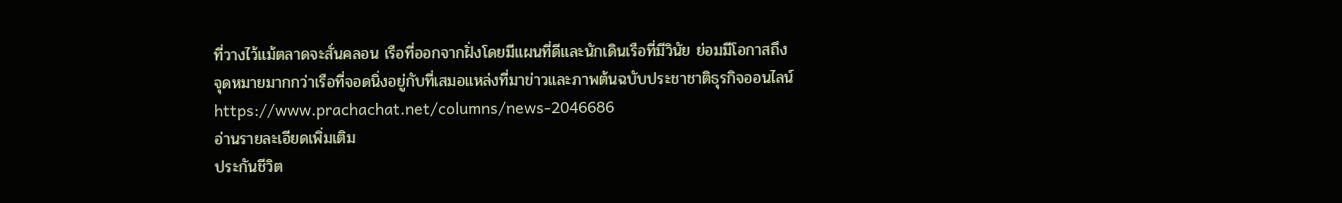ที่วางไว้แม้ตลาดจะสั่นคลอน เรือที่ออกจากฝั่งโดยมีแผนที่ดีและนักเดินเรือที่มีวินัย ย่อมมีโอกาสถึงจุดหมายมากกว่าเรือที่จอดนิ่งอยู่กับที่เสมอแหล่งที่มาข่าวและภาพต้นฉบับประชาชาติธุรกิจออนไลน์https://www.prachachat.net/columns/news-2046686
อ่านรายละเอียดเพิ่มเติม
ประกันชีวิต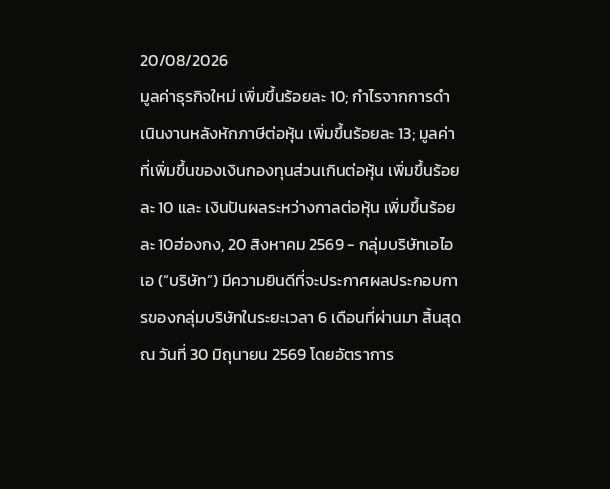20/08/2026
มูลค่าธุรกิจใหม่ เพิ่มขึ้นร้อยละ 10; กำไรจากการดำเนินงานหลังหักภาษีต่อหุ้น เพิ่มขึ้นร้อยละ 13; มูลค่าที่เพิ่มขึ้นของเงินกองทุนส่วนเกินต่อหุ้น เพิ่มขึ้นร้อยละ 10 และ เงินปันผลระหว่างกาลต่อหุ้น เพิ่มขึ้นร้อยละ 10ฮ่องกง, 20 สิงหาคม 2569 - กลุ่มบริษัทเอไอเอ (“บริษัท”) มีความยินดีที่จะประกาศผลประกอบการของกลุ่มบริษัทในระยะเวลา 6 เดือนที่ผ่านมา สิ้นสุด ณ วันที่ 30 มิถุนายน 2569 โดยอัตราการ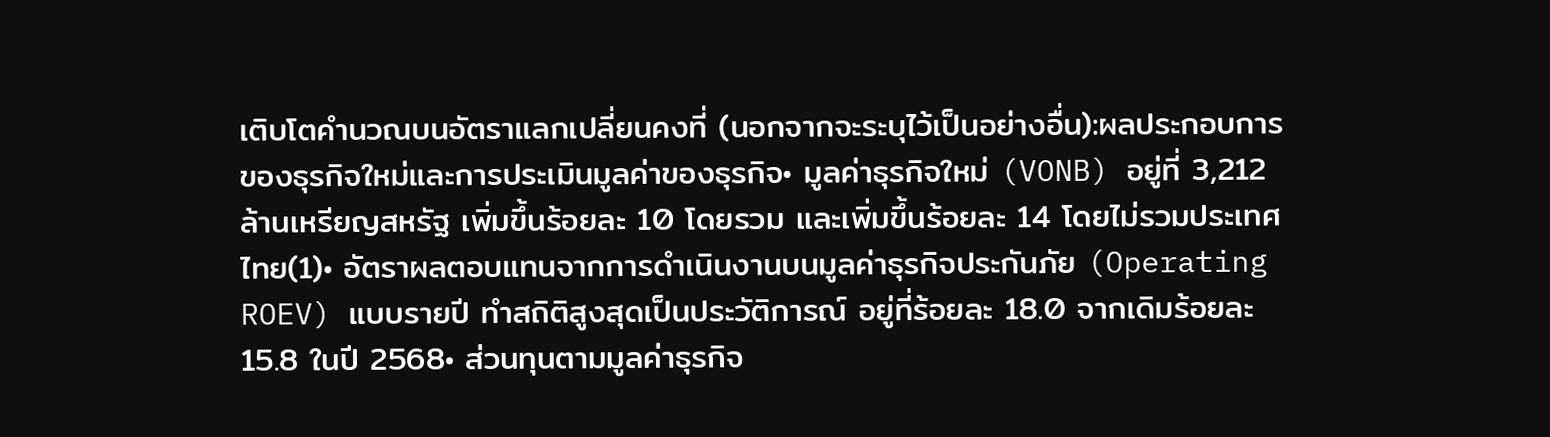เติบโตคำนวณบนอัตราแลกเปลี่ยนคงที่ (นอกจากจะระบุไว้เป็นอย่างอื่น):ผลประกอบการของธุรกิจใหม่และการประเมินมูลค่าของธุรกิจ• มูลค่าธุรกิจใหม่ (VONB) อยู่ที่ 3,212 ล้านเหรียญสหรัฐ เพิ่มขึ้นร้อยละ 10 โดยรวม และเพิ่มขึ้นร้อยละ 14 โดยไม่รวมประเทศไทย(1)• อัตราผลตอบแทนจากการดำเนินงานบนมูลค่าธุรกิจประกันภัย (Operating ROEV) แบบรายปี ทำสถิติสูงสุดเป็นประวัติการณ์ อยู่ที่ร้อยละ 18.0 จากเดิมร้อยละ 15.8 ในปี 2568• ส่วนทุนตามมูลค่าธุรกิจ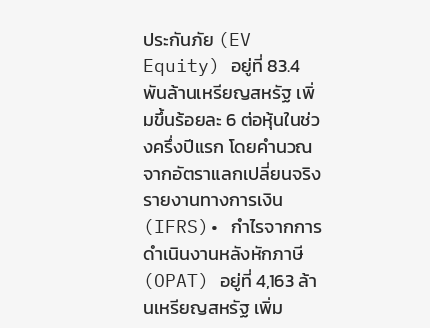ประกันภัย (EV Equity) อยู่ที่ 83.4 พันล้านเหรียญสหรัฐ เพิ่มขึ้นร้อยละ 6 ต่อหุ้นในช่วงครึ่งปีแรก โดยคำนวณจากอัตราแลกเปลี่ยนจริงรายงานทางการเงิน (IFRS)• กำไรจากการดำเนินงานหลังหักภาษี (OPAT) อยู่ที่ 4,163 ล้านเหรียญสหรัฐ เพิ่ม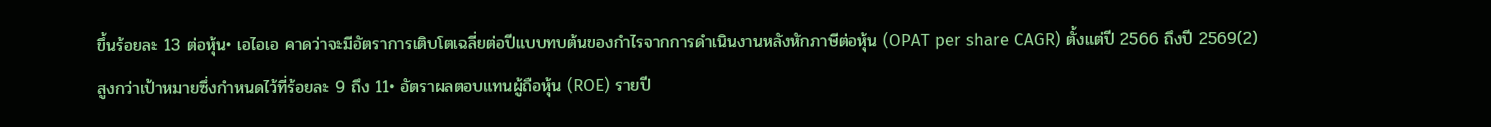ขึ้นร้อยละ 13 ต่อหุ้น• เอไอเอ คาดว่าจะมีอัตราการเติบโตเฉลี่ยต่อปีแบบทบต้นของกำไรจากการดำเนินงานหลังหักภาษีต่อหุ้น (OPAT per share CAGR) ตั้งแต่ปี 2566 ถึงปี 2569(2) สูงกว่าเป้าหมายซึ่งกำหนดไว้ที่ร้อยละ 9 ถึง 11• อัตราผลตอบแทนผู้ถือหุ้น (ROE) รายปี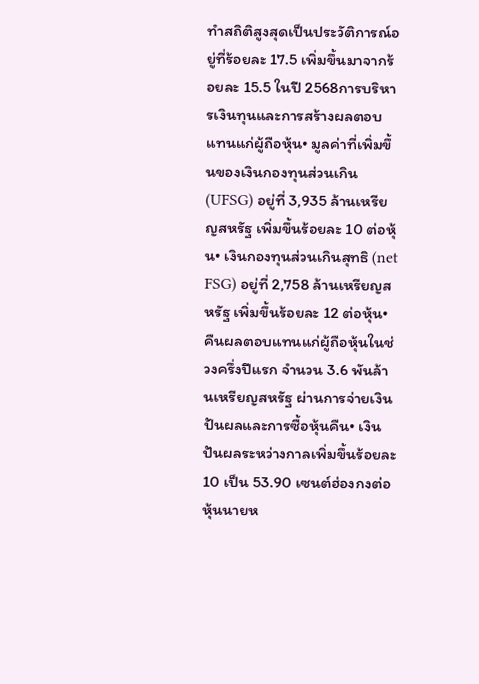ทำสถิติสูงสุดเป็นประวัติการณ์อยู่ที่ร้อยละ 17.5 เพิ่มขึ้นมาจากร้อยละ 15.5 ในปี 2568การบริหารเงินทุนและการสร้างผลตอบแทนแก่ผู้ถือหุ้น• มูลค่าที่เพิ่มขึ้นของเงินกองทุนส่วนเกิน (UFSG) อยู่ที่ 3,935 ล้านเหรียญสหรัฐ เพิ่มขึ้นร้อยละ 10 ต่อหุ้น• เงินกองทุนส่วนเกินสุทธิ (net FSG) อยู่ที่ 2,758 ล้านเหรียญสหรัฐ เพิ่มขึ้นร้อยละ 12 ต่อหุ้น• คืนผลตอบแทนแก่ผู้ถือหุ้นในช่วงครึ่งปีแรก จำนวน 3.6 พันล้านเหรียญสหรัฐ ผ่านการจ่ายเงินปันผลและการซื้อหุ้นคืน• เงินปันผลระหว่างกาลเพิ่มขึ้นร้อยละ 10 เป็น 53.90 เซนต์ฮ่องกงต่อหุ้นนายห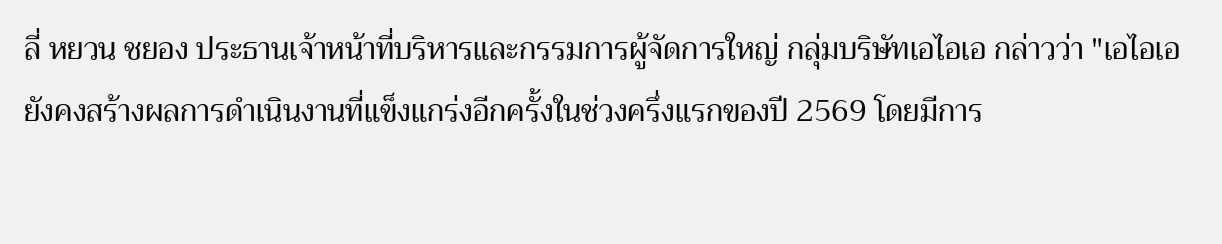ลี่ หยวน ชยอง ประธานเจ้าหน้าที่บริหารและกรรมการผู้จัดการใหญ่ กลุ่มบริษัทเอไอเอ กล่าวว่า "เอไอเอยังคงสร้างผลการดำเนินงานที่แข็งแกร่งอีกครั้งในช่วงครึ่งแรกของปี 2569 โดยมีการ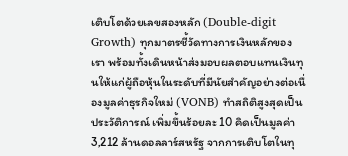เติบโตด้วยเลขสองหลัก (Double-digit Growth) ทุกมาตรชี้วัดทางการเงินหลักของเรา พร้อมทั้งเดินหน้าส่งมอบผลตอบแทนเงินทุนให้แก่ผู้ถือหุ้นในระดับที่มีนัยสำคัญอย่างต่อเนื่องมูลค่าธุรกิจใหม่ (VONB) ทำสถิติสูงสุดเป็นประวัติการณ์ เพิ่มขึ้นร้อยละ 10 คิดเป็นมูลค่า 3,212 ล้านดอลลาร์สหรัฐ จากการเติบโตในทุ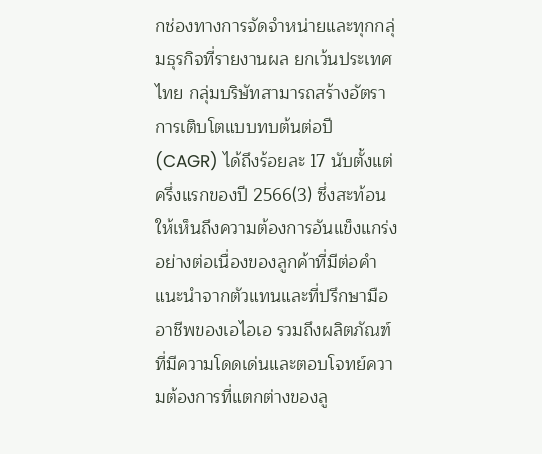กช่องทางการจัดจำหน่ายและทุกกลุ่มธุรกิจที่รายงานผล ยกเว้นประเทศไทย กลุ่มบริษัทสามารถสร้างอัตราการเติบโตแบบทบต้นต่อปี (CAGR) ได้ถึงร้อยละ 17 นับตั้งแต่ครึ่งแรกของปี 2566(3) ซึ่งสะท้อนให้เห็นถึงความต้องการอันแข็งแกร่งอย่างต่อเนื่องของลูกค้าที่มีต่อคำแนะนำจากตัวแทนและที่ปรึกษามืออาชีพของเอไอเอ รวมถึงผลิตภัณฑ์ที่มีความโดดเด่นและตอบโจทย์ความต้องการที่แตกต่างของลู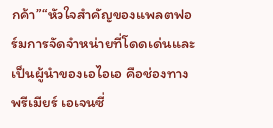กค้า”“หัวใจสำคัญของแพลตฟอร์มการจัดจำหน่ายที่โดดเด่นและเป็นผู้นำของเอไอเอ คือช่องทางพรีเมียร์ เอเจนซี่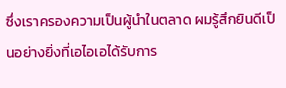ซึ่งเราครองความเป็นผู้นำในตลาด ผมรู้สึกยินดีเป็นอย่างยิ่งที่เอไอเอได้รับการ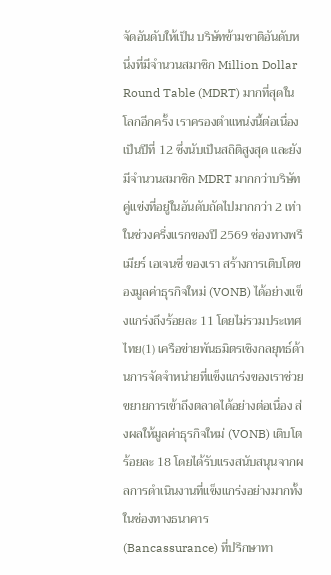จัดอันดับให้เป็น บริษัทข้ามชาติอันดับหนึ่งที่มีจำนวนสมาชิก Million Dollar Round Table (MDRT) มากที่สุดในโลกอีกครั้ง เราครองตำแหน่งนี้ต่อเนื่องเป็นปีที่ 12 ซึ่งนับเป็นสถิติสูงสุด และยังมีจำนวนสมาชิก MDRT มากกว่าบริษัทคู่แข่งที่อยู่ในอันดับถัดไปมากกว่า 2 เท่า ในช่วงครึ่งแรกของปี 2569 ช่องทางพรีเมียร์ เอเจนซี่ ของเรา สร้างการเติบโตของมูลค่าธุรกิจใหม่ (VONB) ได้อย่างแข็งแกร่งถึงร้อยละ 11 โดยไม่รวมประเทศไทย(1) เครือข่ายพันธมิตรเชิงกลยุทธ์ด้านการจัดจำหน่ายที่แข็งแกร่งของเราช่วยขยายการเข้าถึงตลาดได้อย่างต่อเนื่อง ส่งผลให้มูลค่าธุรกิจใหม่ (VONB) เติบโตร้อยละ 18 โดยได้รับแรงสนับสนุนจากผลการดำเนินงานที่แข็งแกร่งอย่างมากทั้งในช่องทางธนาคาร (Bancassurance) ที่ปรึกษาทา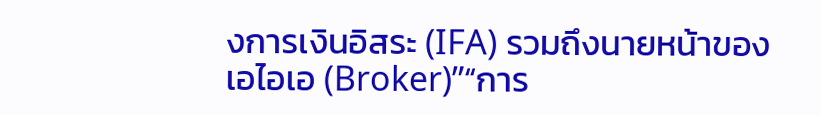งการเงินอิสระ (IFA) รวมถึงนายหน้าของเอไอเอ (Broker)”“การ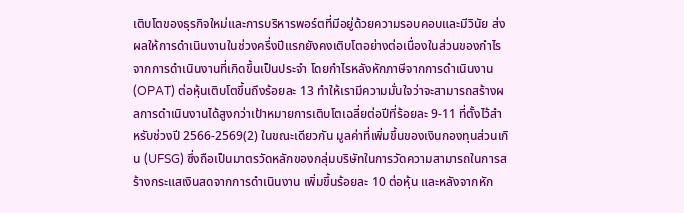เติบโตของธุรกิจใหม่และการบริหารพอร์ตที่มีอยู่ด้วยความรอบคอบและมีวินัย ส่งผลให้การดำเนินงานในช่วงครึ่งปีแรกยังคงเติบโตอย่างต่อเนื่องในส่วนของกำไรจากการดำเนินงานที่เกิดขึ้นเป็นประจำ โดยกำไรหลังหักภาษีจากการดำเนินงาน (OPAT) ต่อหุ้นเติบโตขึ้นถึงร้อยละ 13 ทำให้เรามีความมั่นใจว่าจะสามารถสร้างผลการดำเนินงานได้สูงกว่าเป้าหมายการเติบโตเฉลี่ยต่อปีที่ร้อยละ 9-11 ที่ตั้งไว้สำหรับช่วงปี 2566-2569(2) ในขณะเดียวกัน มูลค่าที่เพิ่มขึ้นของเงินกองทุนส่วนเกิน (UFSG) ซึ่งถือเป็นมาตรวัดหลักของกลุ่มบริษัทในการวัดความสามารถในการสร้างกระแสเงินสดจากการดำเนินงาน เพิ่มขึ้นร้อยละ 10 ต่อหุ้น และหลังจากหัก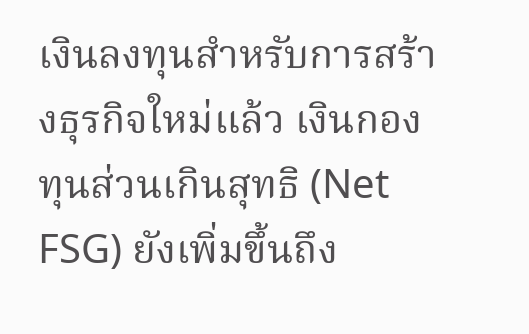เงินลงทุนสำหรับการสร้างธุรกิจใหม่แล้ว เงินกองทุนส่วนเกินสุทธิ (Net FSG) ยังเพิ่มขึ้นถึง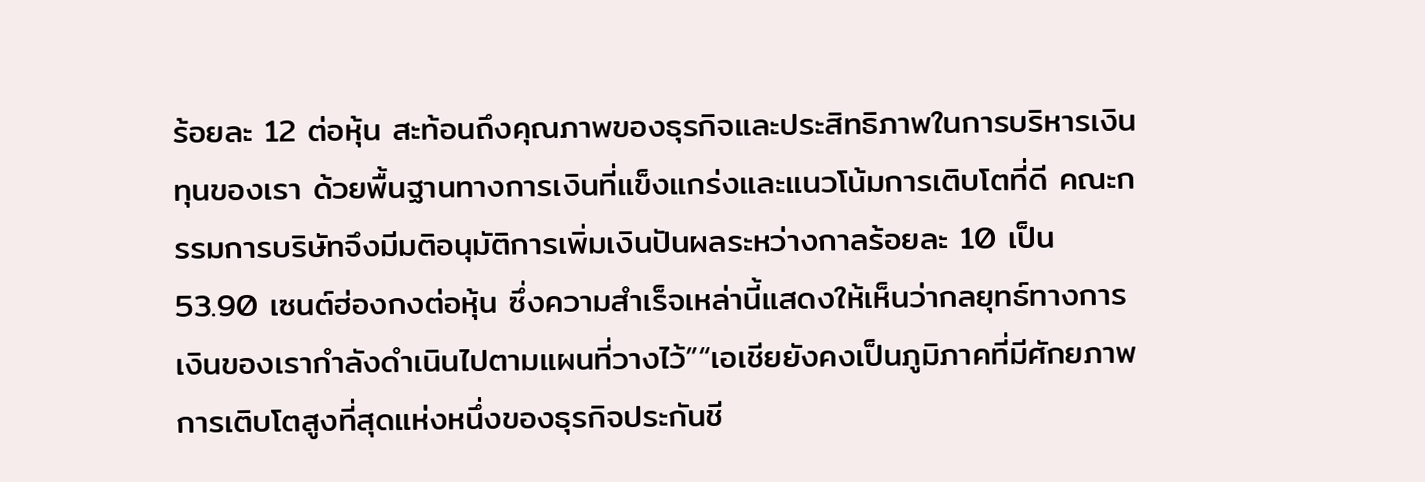ร้อยละ 12 ต่อหุ้น สะท้อนถึงคุณภาพของธุรกิจและประสิทธิภาพในการบริหารเงินทุนของเรา ด้วยพื้นฐานทางการเงินที่แข็งแกร่งและแนวโน้มการเติบโตที่ดี คณะกรรมการบริษัทจึงมีมติอนุมัติการเพิ่มเงินปันผลระหว่างกาลร้อยละ 10 เป็น 53.90 เซนต์ฮ่องกงต่อหุ้น ซึ่งความสำเร็จเหล่านี้แสดงให้เห็นว่ากลยุทธ์ทางการเงินของเรากำลังดำเนินไปตามแผนที่วางไว้”“เอเชียยังคงเป็นภูมิภาคที่มีศักยภาพการเติบโตสูงที่สุดแห่งหนึ่งของธุรกิจประกันชี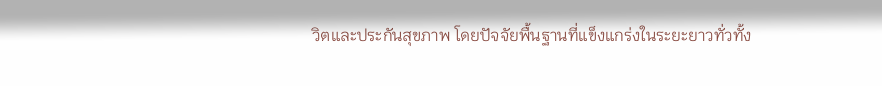วิตและประกันสุขภาพ โดยปัจจัยพื้นฐานที่แข็งแกร่งในระยะยาวทั่วทั้ง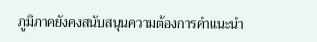ภูมิภาคยังคงสนับสนุนความต้องการคำแนะนำ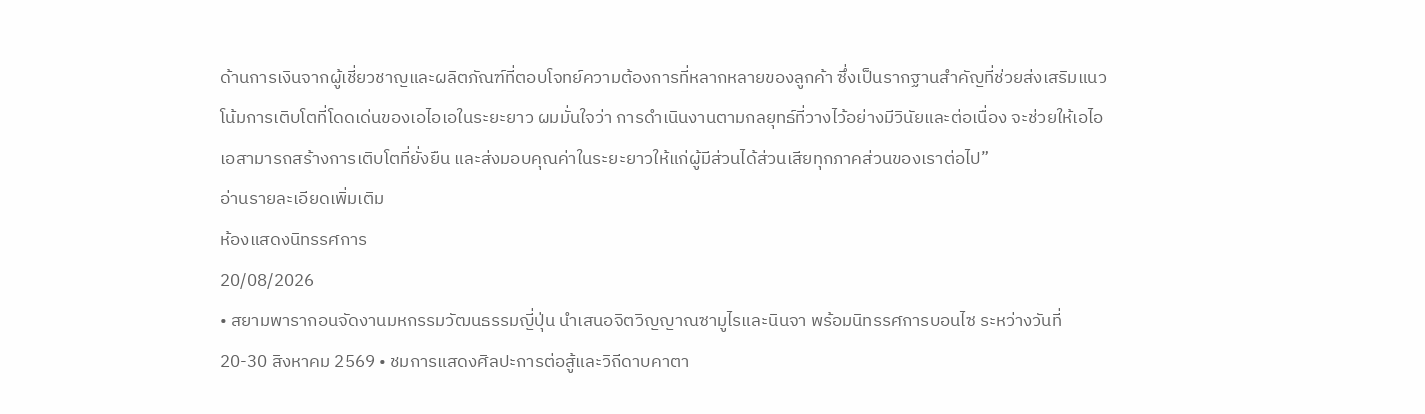ด้านการเงินจากผู้เชี่ยวชาญและผลิตภัณฑ์ที่ตอบโจทย์ความต้องการที่หลากหลายของลูกค้า ซึ่งเป็นรากฐานสำคัญที่ช่วยส่งเสริมแนวโน้มการเติบโตที่โดดเด่นของเอไอเอในระยะยาว ผมมั่นใจว่า การดำเนินงานตามกลยุทธ์ที่วางไว้อย่างมีวินัยและต่อเนื่อง จะช่วยให้เอไอเอสามารถสร้างการเติบโตที่ยั่งยืน และส่งมอบคุณค่าในระยะยาวให้แก่ผู้มีส่วนได้ส่วนเสียทุกภาคส่วนของเราต่อไป”
อ่านรายละเอียดเพิ่มเติม
ห้องแสดงนิทรรศการ
20/08/2026
• สยามพารากอนจัดงานมหกรรมวัฒนธรรมญี่ปุ่น นำเสนอจิตวิญญาณซามูไรและนินจา พร้อมนิทรรศการบอนไซ ระหว่างวันที่ 20-30 สิงหาคม 2569 • ชมการแสดงศิลปะการต่อสู้และวิถีดาบคาตา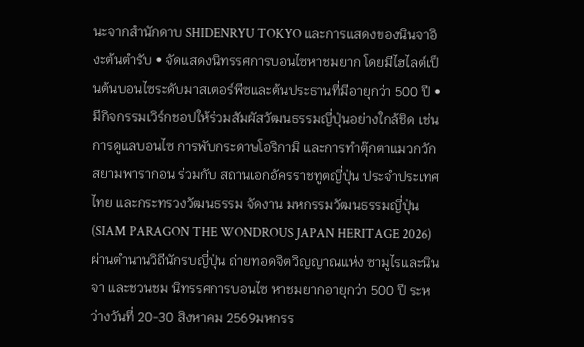นะจากสำนักดาบ SHIDENRYU TOKYO และการแสดงของนินจาอิงะต้นตำรับ • จัดแสดงนิทรรศการบอนไซหาชมยาก โดยมีไฮไลต์เป็นต้นบอนไซระดับมาสเตอร์พีซและต้นประธานที่มีอายุกว่า 500 ปี • มีกิจกรรมเวิร์กชอปให้ร่วมสัมผัสวัฒนธรรมญี่ปุ่นอย่างใกล้ชิด เช่น การดูแลบอนไซ การพับกระดาษโอริกามิ และการทำตุ๊กตาแมวกวักสยามพารากอน ร่วมกับ สถานเอกอัครราชทูตญี่ปุ่น ประจำประเทศไทย และกระทรวงวัฒนธรรม จัดงาน มหกรรมวัฒนธรรมญี่ปุ่น (SIAM PARAGON THE WONDROUS JAPAN HERITAGE 2026) ผ่านตำนานวิถีนักรบญี่ปุ่น ถ่ายทอดจิตวิญญาณแห่ง ซามูไรและนินจา และชวนชม นิทรรศการบอนไซ หาชมยากอายุกว่า 500 ปี ระหว่างวันที่ 20-30 สิงหาคม 2569มหกรร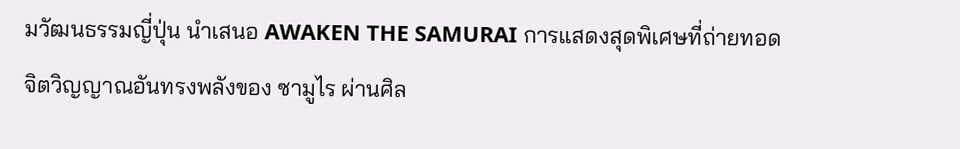มวัฒนธรรมญี่ปุ่น นำเสนอ AWAKEN THE SAMURAI การแสดงสุดพิเศษที่ถ่ายทอดจิตวิญญาณอันทรงพลังของ ซามูไร ผ่านศิล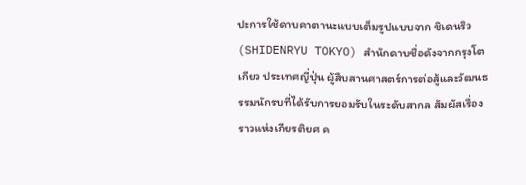ปะการใช้ดาบคาตานะแบบเต็มรูปแบบจาก ชิเดนริว (SHIDENRYU TOKYO) สำนักดาบชื่อดังจากกรุงโตเกียว ประเทศญี่ปุ่น ผู้สืบสานศาสตร์การต่อสู้และวัฒนธรรมนักรบที่ได้รับการยอมรับในระดับสากล สัมผัสเรื่องราวแห่งเกียรติยศ ค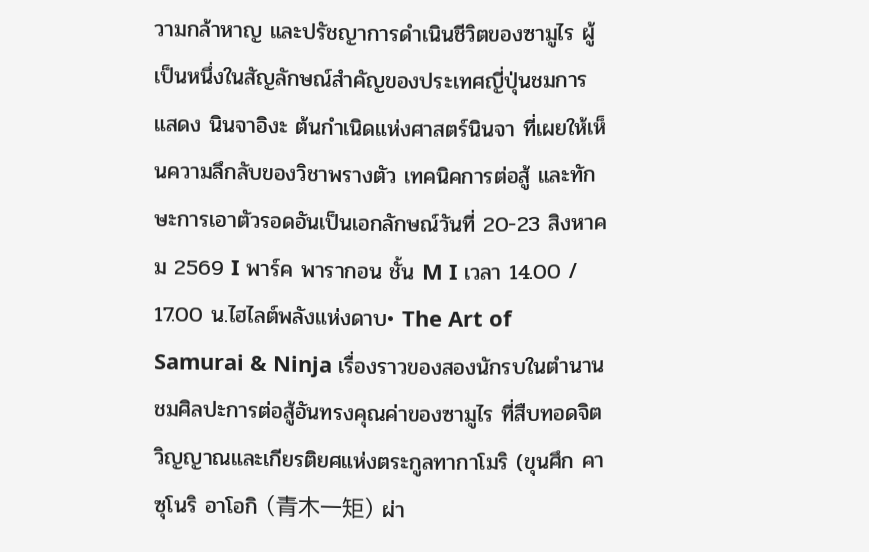วามกล้าหาญ และปรัชญาการดำเนินชีวิตของซามูไร ผู้เป็นหนึ่งในสัญลักษณ์สำคัญของประเทศญี่ปุ่นชมการแสดง นินจาอิงะ ต้นกำเนิดแห่งศาสตร์นินจา ที่เผยให้เห็นความลึกลับของวิชาพรางตัว เทคนิคการต่อสู้ และทักษะการเอาตัวรอดอันเป็นเอกลักษณ์วันที่ 20-23 สิงหาคม 2569 I พาร์ค พารากอน ชั้น M I เวลา 14.00 / 17.00 น.ไฮไลต์พลังแห่งดาบ• The Art of Samurai & Ninja เรื่องราวของสองนักรบในตำนานชมศิลปะการต่อสู้อันทรงคุณค่าของซามูไร ที่สืบทอดจิตวิญญาณและเกียรติยศแห่งตระกูลทากาโมริ (ขุนศึก คาซุโนริ อาโอกิ (青木一矩) ผ่า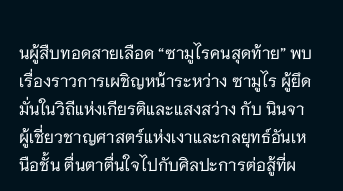นผู้สืบทอดสายเลือด “ซามูไรคนสุดท้าย” พบเรื่องราวการเผชิญหน้าระหว่าง ซามูไร ผู้ยึดมั่นในวิถีแห่งเกียรติและแสงสว่าง กับ นินจา ผู้เชี่ยวชาญศาสตร์แห่งเงาและกลยุทธ์อันเหนือชั้น ตื่นตาตื่นใจไปกับศิลปะการต่อสู้ที่ผ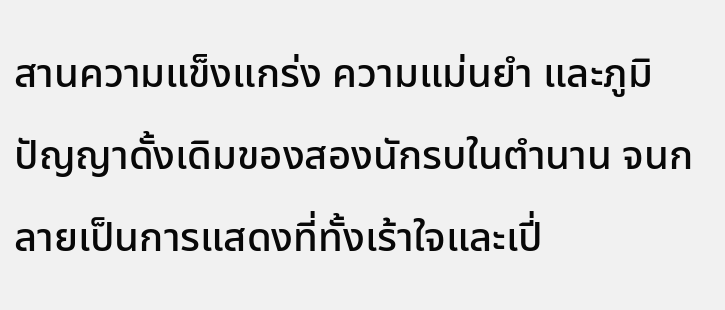สานความแข็งแกร่ง ความแม่นยำ และภูมิปัญญาดั้งเดิมของสองนักรบในตำนาน จนกลายเป็นการแสดงที่ทั้งเร้าใจและเปี่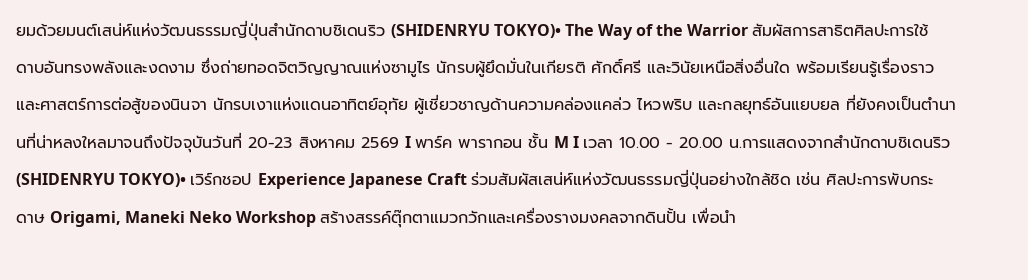ยมด้วยมนต์เสน่ห์แห่งวัฒนธรรมญี่ปุ่นสำนักดาบชิเดนริว (SHIDENRYU TOKYO)• The Way of the Warrior สัมผัสการสาธิตศิลปะการใช้ดาบอันทรงพลังและงดงาม ซึ่งถ่ายทอดจิตวิญญาณแห่งซามูไร นักรบผู้ยึดมั่นในเกียรติ ศักดิ์ศรี และวินัยเหนือสิ่งอื่นใด พร้อมเรียนรู้เรื่องราวและศาสตร์การต่อสู้ของนินจา นักรบเงาแห่งแดนอาทิตย์อุทัย ผู้เชี่ยวชาญด้านความคล่องแคล่ว ไหวพริบ และกลยุทธ์อันแยบยล ที่ยังคงเป็นตำนานที่น่าหลงใหลมาจนถึงปัจจุบันวันที่ 20-23 สิงหาคม 2569 I พาร์ค พารากอน ชั้น M I เวลา 10.00 - 20.00 น.การแสดงจากสำนักดาบชิเดนริว (SHIDENRYU TOKYO)• เวิร์กชอป Experience Japanese Craft ร่วมสัมผัสเสน่ห์แห่งวัฒนธรรมญี่ปุ่นอย่างใกล้ชิด เช่น ศิลปะการพับกระดาษ Origami, Maneki Neko Workshop สร้างสรรค์ตุ๊กตาแมวกวักและเครื่องรางมงคลจากดินปั้น เพื่อนำ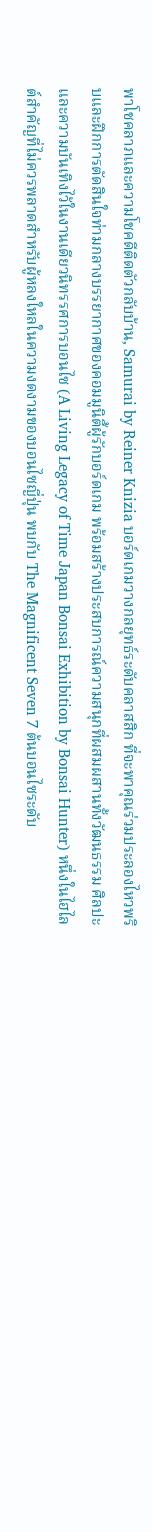พาโชคลาภและความโชคดีติดตัวกลับบ้าน, Samurai by Reiner Knizia บอร์ดเกมวางกลยุทธ์ระดับคลาสสิก ที่จะพาคุณร่วมประลองไหวพริบและฝึกการตัดสินใจท่ามกลางบรรยากาศของคอมมูนิตี้ผู้รักบอร์ดเกม พร้อมสร้างประสบการณ์ความสนุกที่ผสมผสานทั้งวัฒนธรรม ศิลปะ และความบันเทิงไว้ในงานเดียวนิทรรศการบอนไซ (A Living Legacy of Time Japan Bonsai Exhibition by Bonsai Hunter) หนึ่งในไฮไลต์สำคัญที่ไม่ควรพลาดสำหรับผู้หลงใหลในความงดงามของบอนไซญี่ปุ่น พบกับ The Magnificent Seven 7 ต้นบอนไซระดับ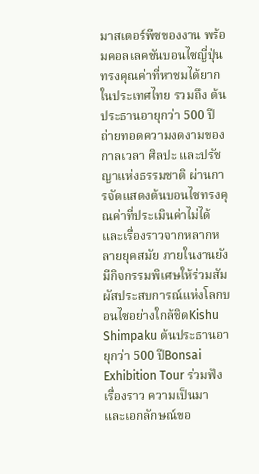มาสเตอร์พีซของงาน พร้อมคอลเลคชันบอนไซญี่ปุ่นทรงคุณค่าที่หาชมได้ยากในประเทศไทย รวมถึง ต้นประธานอายุกว่า 500 ปี ถ่ายทอดความงดงามของกาลเวลา ศิลปะ และปรัชญาแห่งธรรมชาติ ผ่านการจัดแสดงต้นบอนไซทรงคุณค่าที่ประเมินค่าไม่ได้และเรื่องราวจากหลากหลายยุคสมัย ภายในงานยังมีกิจกรรมพิเศษให้ร่วมสัมผัสประสบการณ์แห่งโลกบอนไซอย่างใกล้ชิดKishu Shimpaku ต้นประธานอายุกว่า 500 ปีBonsai Exhibition Tour ร่วมฟังเรื่องราว ความเป็นมา และเอกลักษณ์ขอ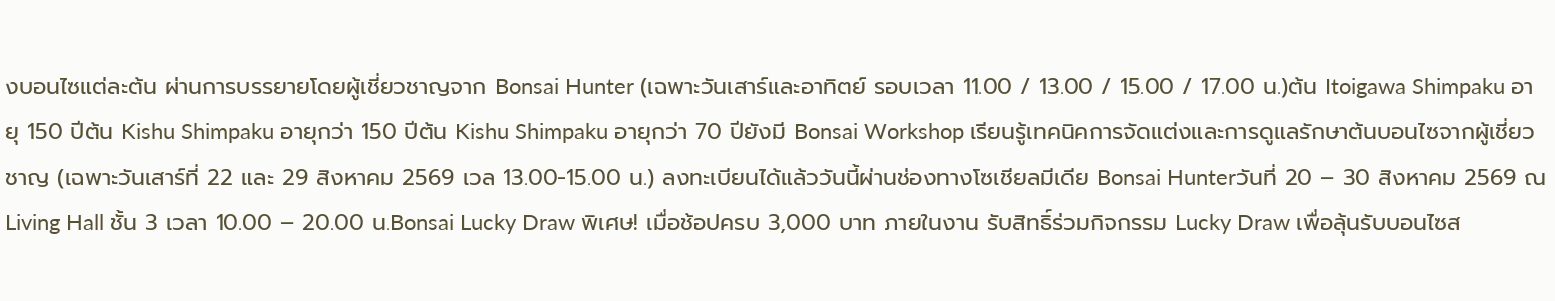งบอนไซแต่ละต้น ผ่านการบรรยายโดยผู้เชี่ยวชาญจาก Bonsai Hunter (เฉพาะวันเสาร์และอาทิตย์ รอบเวลา 11.00 / 13.00 / 15.00 / 17.00 น.)ต้น Itoigawa Shimpaku อายุ 150 ปีต้น Kishu Shimpaku อายุกว่า 150 ปีต้น Kishu Shimpaku อายุกว่า 70 ปียังมี Bonsai Workshop เรียนรู้เทคนิคการจัดแต่งและการดูแลรักษาต้นบอนไซจากผู้เชี่ยวชาญ (เฉพาะวันเสาร์ที่ 22 และ 29 สิงหาคม 2569 เวล 13.00-15.00 น.) ลงทะเบียนได้แล้ววันนี้ผ่านช่องทางโซเชียลมีเดีย Bonsai Hunterวันที่ 20 – 30 สิงหาคม 2569 ณ Living Hall ชั้น 3 เวลา 10.00 – 20.00 น.Bonsai Lucky Draw พิเศษ! เมื่อช้อปครบ 3,000 บาท ภายในงาน รับสิทธิ์ร่วมกิจกรรม Lucky Draw เพื่อลุ้นรับบอนไซส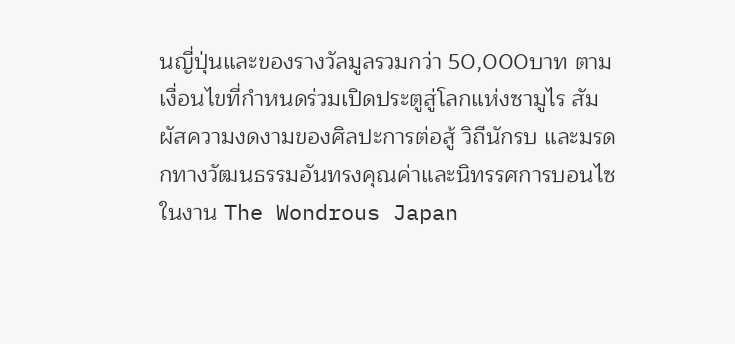นญี่ปุ่นและของรางวัลมูลรวมกว่า 50,000บาท ตามเงื่อนไขที่กำหนดร่วมเปิดประตูสู่โลกแห่งซามูไร สัมผัสความงดงามของศิลปะการต่อสู้ วิถีนักรบ และมรดกทางวัฒนธรรมอันทรงคุณค่าและนิทรรศการบอนไซ ในงาน The Wondrous Japan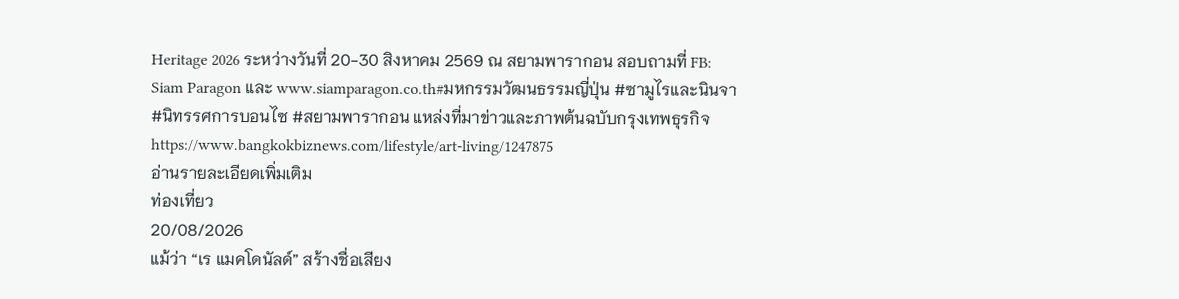Heritage 2026 ระหว่างวันที่ 20-30 สิงหาคม 2569 ณ สยามพารากอน สอบถามที่ FB: Siam Paragon และ www.siamparagon.co.th#มหกรรมวัฒนธรรมญี่ปุ่น #ซามูไรและนินจา #นิทรรศการบอนไซ #สยามพารากอน แหล่งที่มาข่าวและภาพต้นฉบับกรุงเทพธุรกิจhttps://www.bangkokbiznews.com/lifestyle/art-living/1247875
อ่านรายละเอียดเพิ่มเติม
ท่องเที่ยว
20/08/2026
แม้ว่า “เร แมคโดนัลด์” สร้างชื่อเสียง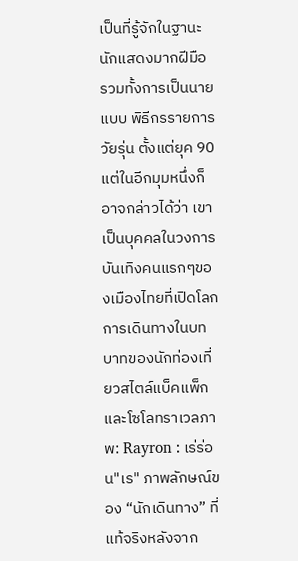เป็นที่รู้จักในฐานะนักแสดงมากฝีมือ รวมทั้งการเป็นนายแบบ พิธีกรรายการวัยรุ่น ตั้งแต่ยุค 90 แต่ในอีกมุมหนึ่งก็อาจกล่าวได้ว่า เขาเป็นบุคคลในวงการบันเทิงคนแรกๆของเมืองไทยที่เปิดโลกการเดินทางในบทบาทของนักท่องเที่ยวสไตล์แบ็คแพ็กและโซโลทราเวลภาพ: Rayron : เร่ร่อน"เร" ภาพลักษณ์ของ “นักเดินทาง” ที่แท้จริงหลังจาก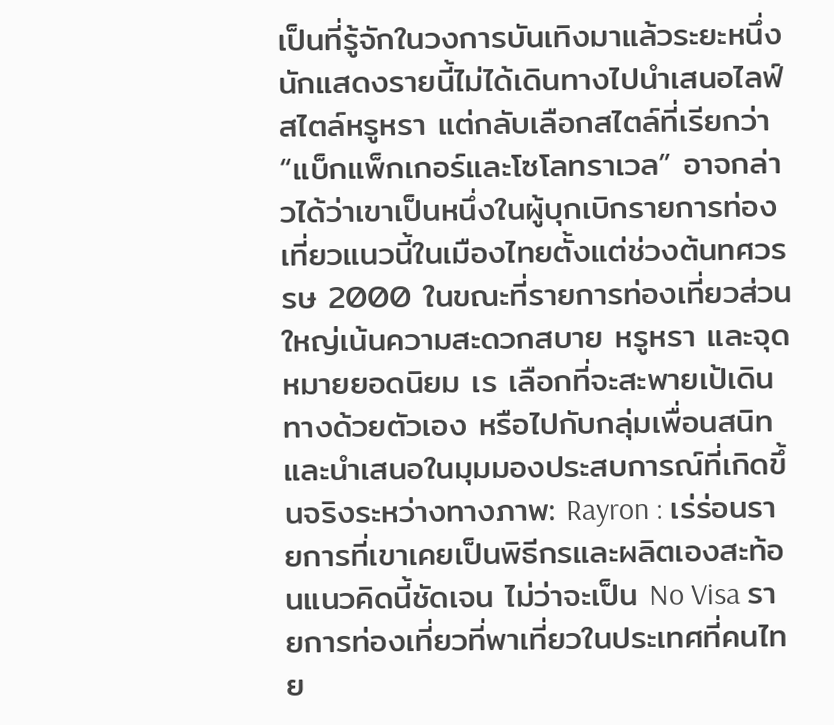เป็นที่รู้จักในวงการบันเทิงมาแล้วระยะหนึ่ง นักแสดงรายนี้ไม่ได้เดินทางไปนำเสนอไลฟ์สไตล์หรูหรา แต่กลับเลือกสไตล์ที่เรียกว่า “แบ็กแพ็กเกอร์และโซโลทราเวล” อาจกล่าวได้ว่าเขาเป็นหนึ่งในผู้บุกเบิกรายการท่องเที่ยวแนวนี้ในเมืองไทยตั้งแต่ช่วงต้นทศวรรษ 2000 ในขณะที่รายการท่องเที่ยวส่วนใหญ่เน้นความสะดวกสบาย หรูหรา และจุดหมายยอดนิยม เร เลือกที่จะสะพายเป้เดินทางด้วยตัวเอง หรือไปกับกลุ่มเพื่อนสนิท และนำเสนอในมุมมองประสบการณ์ที่เกิดขึ้นจริงระหว่างทางภาพ: Rayron : เร่ร่อนรายการที่เขาเคยเป็นพิธีกรและผลิตเองสะท้อนแนวคิดนี้ชัดเจน ไม่ว่าจะเป็น No Visa รายการท่องเที่ยวที่พาเที่ยวในประเทศที่คนไทย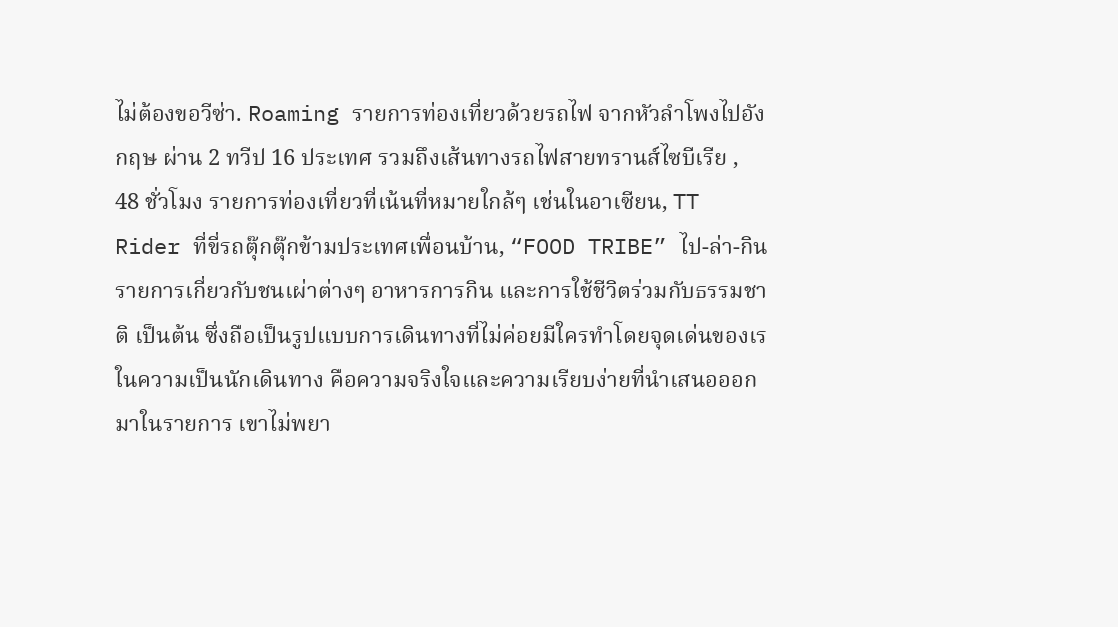ไม่ต้องขอวีซ่า. Roaming รายการท่องเที่ยวด้วยรถไฟ จากหัวลำโพงไปอังกฤษ ผ่าน 2 ทวีป 16 ประเทศ รวมถึงเส้นทางรถไฟสายทรานส์ไซบีเรีย , 48 ชั่วโมง รายการท่องเที่ยวที่เน้นที่หมายใกล้ๆ เช่นในอาเซียน, TT Rider ที่ขี่รถตุ๊กตุ๊กข้ามประเทศเพื่อนบ้าน, “FOOD TRIBE” ไป-ล่า-กิน รายการเกี่ยวกับชนเผ่าต่างๆ อาหารการกิน และการใช้ชีวิตร่วมกับธรรมชาติ เป็นต้น ซึ่งถือเป็นรูปแบบการเดินทางที่ไม่ค่อยมีใครทำโดยจุดเด่นของเร ในความเป็นนักเดินทาง คือความจริงใจและความเรียบง่ายที่นำเสนอออกมาในรายการ เขาไม่พยา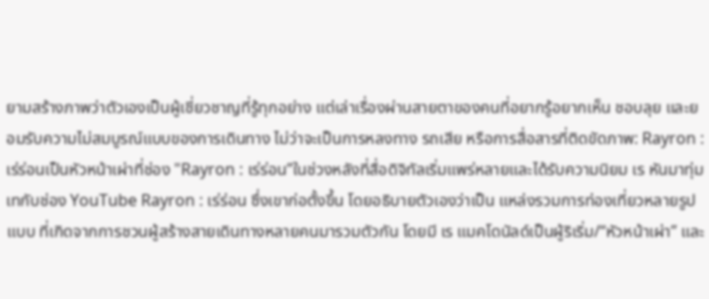ยามสร้างภาพว่าตัวเองเป็นผู้เชี่ยวชาญที่รู้ทุกอย่าง แต่เล่าเรื่องผ่านสายตาของคนที่อยากรู้อยากเห็น ชอบลุย และยอมรับความไม่สมบูรณ์แบบของการเดินทาง ไม่ว่าจะเป็นการหลงทาง รถเสีย หรือการสื่อสารที่ติดขัดภาพ: Rayron : เร่ร่อนเป็นหัวหน้าเผ่าที่ช่อง "Rayron : เร่ร่อน”ในช่วงหลังที่สื่อดิจิทัลเริ่มแพร่หลายและได้รับความนิยม เร หันมาทุ่มเทกับช่อง YouTube Rayron : เร่ร่อน ซึ่งเขาก่อตั้งขึ้น โดยอธิบายตัวเองว่าเป็น แหล่งรวมการท่องเที่ยวหลายรูปแบบ ที่เกิดจากการชวนผู้สร้างสายเดินทางหลายคนมารวมตัวกัน โดยมี เร แมคโดนัลด์เป็นผู้ริเริ่ม/“หัวหน้าเผ่า” และ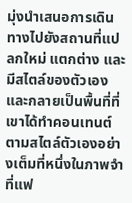มุ่งนำเสนอการเดินทางไปยังสถานที่แปลกใหม่ แตกต่าง และมีสไตล์ของตัวเอง และกลายเป็นพื้นที่ที่เขาได้ทำคอนเทนต์ตามสไตล์ตัวเองอย่างเต็มที่หนึ่งในภาพจำที่แฟ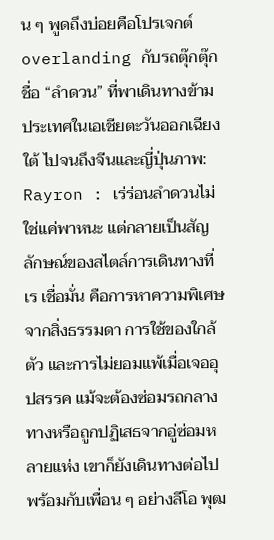น ๆ พูดถึงบ่อยคือโปรเจกต์ overlanding กับรถตุ๊กตุ๊กชื่อ “ลำดวน” ที่พาเดินทางข้ามประเทศในเอเชียตะวันออกเฉียงใต้ ไปจนถึงจีนและญี่ปุ่นภาพ: Rayron : เร่ร่อนลำดวนไม่ใช่แค่พาหนะ แต่กลายเป็นสัญลักษณ์ของสไตล์การเดินทางที่เร เชื่อมั่น คือการหาความพิเศษจากสิ่งธรรมดา การใช้ของใกล้ตัว และการไม่ยอมแพ้เมื่อเจออุปสรรค แม้จะต้องซ่อมรถกลางทางหรือถูกปฏิเสธจากอู่ซ่อมหลายแห่ง เขาก็ยังเดินทางต่อไปพร้อมกับเพื่อน ๆ อย่างลีโอ พุฒ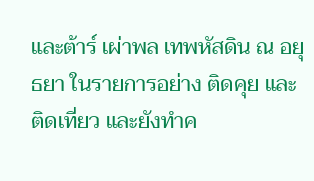และต้าร์ เผ่าพล เทพหัสดิน ณ อยุธยา ในรายการอย่าง ติดคุย และ ติดเที่ยว และยังทำค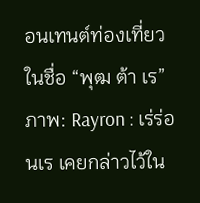อนเทนต์ท่องเที่ยวในชื่อ “พุฒ ต้า เร”ภาพ: Rayron : เร่ร่อนเร เคยกล่าวไว้ใน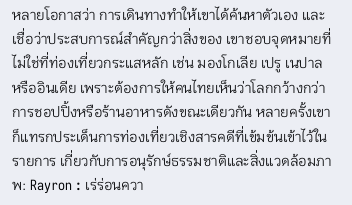หลายโอกาสว่า การเดินทางทำให้เขาได้ค้นหาตัวเอง และเชื่อว่าประสบการณ์สำคัญกว่าสิ่งของ เขาชอบจุดหมายที่ไม่ใช่ที่ท่องเที่ยวกระแสหลัก เช่น มองโกเลีย เปรู เนปาล หรืออินเดีย เพราะต้องการให้คนไทยเห็นว่าโลกกว้างกว่าการชอปปิ้งหรือร้านอาหารดังขณะเดียวกัน หลายครั้งเขาก็แทรกประเด็นการท่องเที่ยวเชิงสารคดีที่เข้มข้นเข้าไว้ในรายการ เกี่ยวกับการอนุรักษ์ธรรมชาติและสิ่งแวดล้อมภาพ: Rayron : เร่ร่อนควา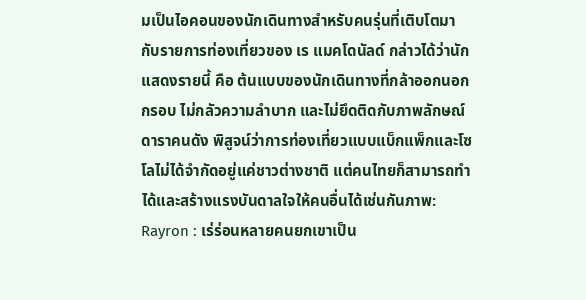มเป็นไอคอนของนักเดินทางสำหรับคนรุ่นที่เติบโตมากับรายการท่องเที่ยวของ เร แมคโดนัลด์ กล่าวได้ว่านักแสดงรายนี้ คือ ต้นแบบของนักเดินทางที่กล้าออกนอกกรอบ ไม่กลัวความลำบาก และไม่ยึดติดกับภาพลักษณ์ดาราคนดัง พิสูจน์ว่าการท่องเที่ยวแบบแบ็กแพ็กและโซโลไม่ได้จำกัดอยู่แค่ชาวต่างชาติ แต่คนไทยก็สามารถทำได้และสร้างแรงบันดาลใจให้คนอื่นได้เช่นกันภาพ: Rayron : เร่ร่อนหลายคนยกเขาเป็น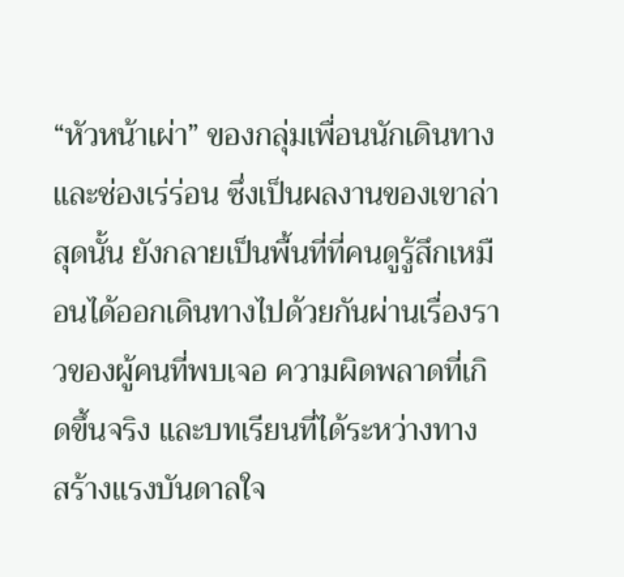“หัวหน้าเผ่า” ของกลุ่มเพื่อนนักเดินทาง และช่องเร่ร่อน ซึ่งเป็นผลงานของเขาล่าสุดนั้น ยังกลายเป็นพื้นที่ที่คนดูรู้สึกเหมือนได้ออกเดินทางไปด้วยกันผ่านเรื่องราวของผู้คนที่พบเจอ ความผิดพลาดที่เกิดขึ้นจริง และบทเรียนที่ได้ระหว่างทาง สร้างแรงบันดาลใจ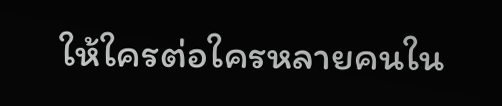ให้ใครต่อใครหลายคนใน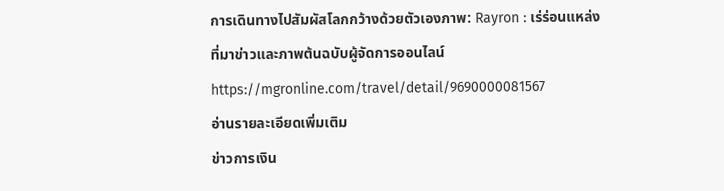การเดินทางไปสัมผัสโลกกว้างด้วยตัวเองภาพ: Rayron : เร่ร่อนแหล่งที่มาข่าวและภาพต้นฉบับผู้จัดการออนไลน์https://mgronline.com/travel/detail/9690000081567
อ่านรายละเอียดเพิ่มเติม
ข่าวการเงิน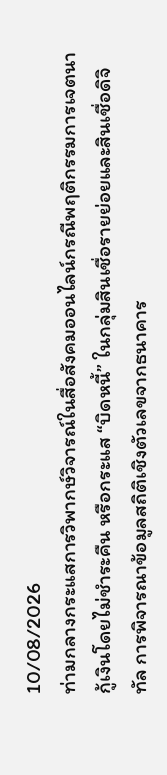10/08/2026
ท่ามกลางกระแสการวิพากษ์วิจารณ์ในสื่อสังคมออนไลน์กรณีพฤติกรรมการเจตนากู้เงินโดยไม่ชำระคืน หรือกระแส “บิดหนี้” ในกลุ่มสินเชื่อรายย่อยและสินเชื่อดิจิทัล การพิจารณาข้อมูลสถิติเชิงตัวเลขจากธนาคาร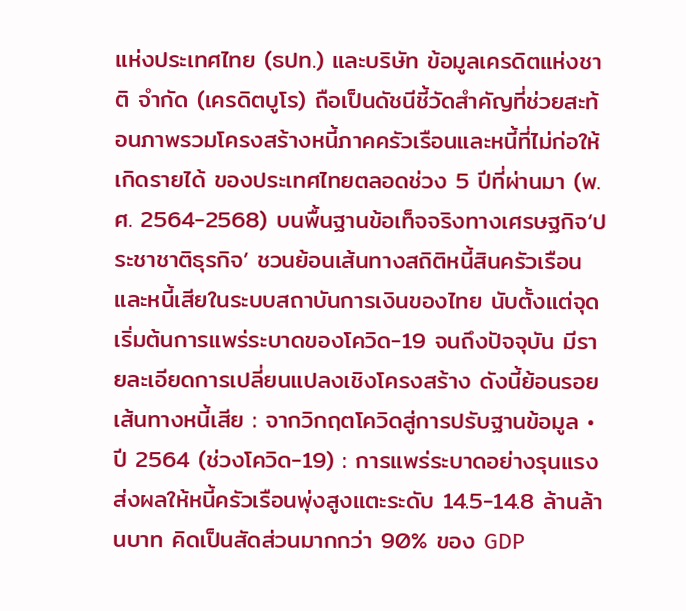แห่งประเทศไทย (ธปท.) และบริษัท ข้อมูลเครดิตแห่งชาติ จำกัด (เครดิตบูโร) ถือเป็นดัชนีชี้วัดสำคัญที่ช่วยสะท้อนภาพรวมโครงสร้างหนี้ภาคครัวเรือนและหนี้ที่ไม่ก่อให้เกิดรายได้ ของประเทศไทยตลอดช่วง 5 ปีที่ผ่านมา (พ.ศ. 2564-2568) บนพื้นฐานข้อเท็จจริงทางเศรษฐกิจ‘ประชาชาติธุรกิจ’ ชวนย้อนเส้นทางสถิติหนี้สินครัวเรือนและหนี้เสียในระบบสถาบันการเงินของไทย นับตั้งแต่จุดเริ่มต้นการแพร่ระบาดของโควิด-19 จนถึงปัจจุบัน มีรายละเอียดการเปลี่ยนแปลงเชิงโครงสร้าง ดังนี้ย้อนรอยเส้นทางหนี้เสีย : จากวิกฤตโควิดสู่การปรับฐานข้อมูล • ปี 2564 (ช่วงโควิด-19) : การแพร่ระบาดอย่างรุนแรงส่งผลให้หนี้ครัวเรือนพุ่งสูงแตะระดับ 14.5-14.8 ล้านล้านบาท คิดเป็นสัดส่วนมากกว่า 90% ของ GDP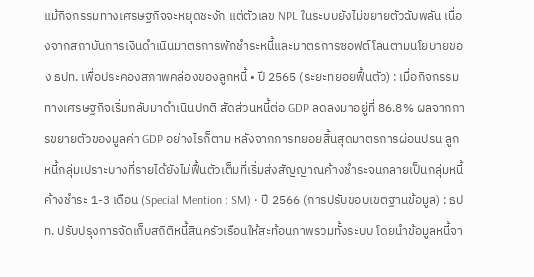แม้กิจกรรมทางเศรษฐกิจจะหยุดชะงัก แต่ตัวเลข NPL ในระบบยังไม่ขยายตัวฉับพลัน เนื่องจากสถาบันการเงินดำเนินมาตรการพักชำระหนี้และมาตรการซอฟต์โลนตามนโยบายของ ธปท. เพื่อประคองสภาพคล่องของลูกหนี้ • ปี 2565 (ระยะทยอยฟื้นตัว) : เมื่อกิจกรรมทางเศรษฐกิจเริ่มกลับมาดำเนินปกติ สัดส่วนหนี้ต่อ GDP ลดลงมาอยู่ที่ 86.8% ผลจากการขยายตัวของมูลค่า GDP อย่างไรก็ตาม หลังจากการทยอยสิ้นสุดมาตรการผ่อนปรน ลูกหนี้กลุ่มเปราะบางที่รายได้ยังไม่ฟื้นตัวเต็มที่เริ่มส่งสัญญาณค้างชำระจนกลายเป็นกลุ่มหนี้ค้างชำระ 1-3 เดือน (Special Mention : SM) • ปี 2566 (การปรับขอบเขตฐานข้อมูล) : ธปท. ปรับปรุงการจัดเก็บสถิติหนี้สินครัวเรือนให้สะท้อนภาพรวมทั้งระบบ โดยนำข้อมูลหนี้จา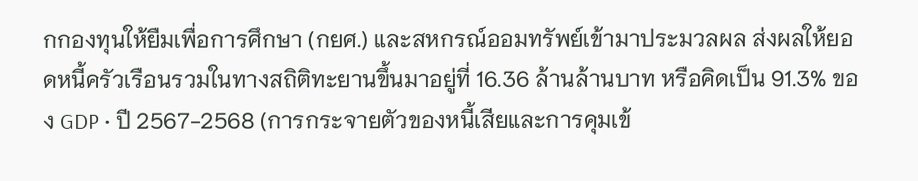กกองทุนให้ยืมเพื่อการศึกษา (กยศ.) และสหกรณ์ออมทรัพย์เข้ามาประมวลผล ส่งผลให้ยอดหนี้ครัวเรือนรวมในทางสถิติทะยานขึ้นมาอยู่ที่ 16.36 ล้านล้านบาท หรือคิดเป็น 91.3% ของ GDP • ปี 2567-2568 (การกระจายตัวของหนี้เสียและการคุมเข้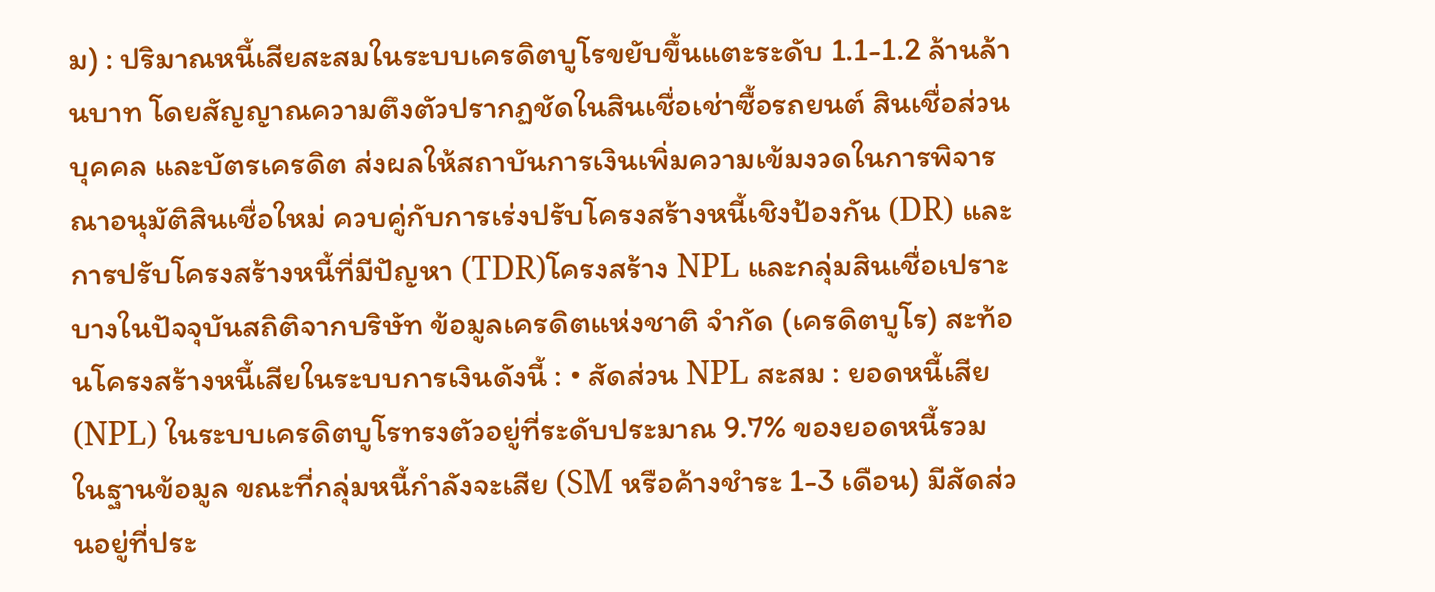ม) : ปริมาณหนี้เสียสะสมในระบบเครดิตบูโรขยับขึ้นแตะระดับ 1.1-1.2 ล้านล้านบาท โดยสัญญาณความตึงตัวปรากฏชัดในสินเชื่อเช่าซื้อรถยนต์ สินเชื่อส่วนบุคคล และบัตรเครดิต ส่งผลให้สถาบันการเงินเพิ่มความเข้มงวดในการพิจารณาอนุมัติสินเชื่อใหม่ ควบคู่กับการเร่งปรับโครงสร้างหนี้เชิงป้องกัน (DR) และการปรับโครงสร้างหนี้ที่มีปัญหา (TDR)โครงสร้าง NPL และกลุ่มสินเชื่อเปราะบางในปัจจุบันสถิติจากบริษัท ข้อมูลเครดิตแห่งชาติ จำกัด (เครดิตบูโร) สะท้อนโครงสร้างหนี้เสียในระบบการเงินดังนี้ : • สัดส่วน NPL สะสม : ยอดหนี้เสีย (NPL) ในระบบเครดิตบูโรทรงตัวอยู่ที่ระดับประมาณ 9.7% ของยอดหนี้รวมในฐานข้อมูล ขณะที่กลุ่มหนี้กำลังจะเสีย (SM หรือค้างชำระ 1-3 เดือน) มีสัดส่วนอยู่ที่ประ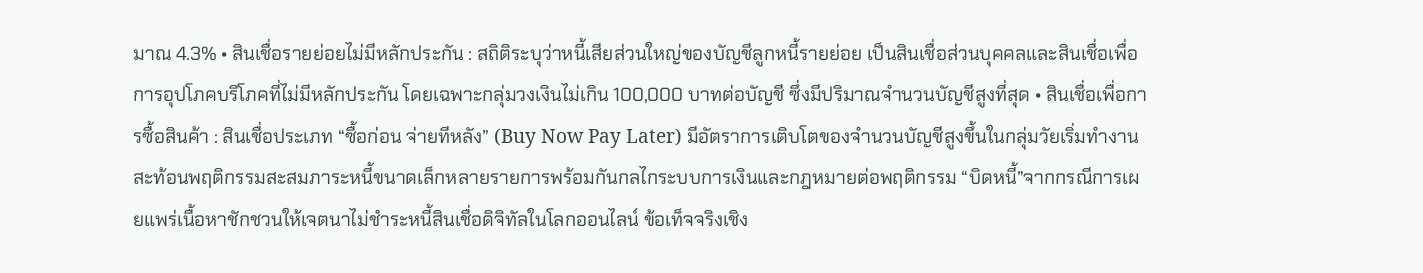มาณ 4.3% • สินเชื่อรายย่อยไม่มีหลักประกัน : สถิติระบุว่าหนี้เสียส่วนใหญ่ของบัญชีลูกหนี้รายย่อย เป็นสินเชื่อส่วนบุคคลและสินเชื่อเพื่อการอุปโภคบริโภคที่ไม่มีหลักประกัน โดยเฉพาะกลุ่มวงเงินไม่เกิน 100,000 บาทต่อบัญชี ซึ่งมีปริมาณจำนวนบัญชีสูงที่สุด • สินเชื่อเพื่อการซื้อสินค้า : สินเชื่อประเภท “ซื้อก่อน จ่ายทีหลัง” (Buy Now Pay Later) มีอัตราการเติบโตของจำนวนบัญชีสูงขึ้นในกลุ่มวัยเริ่มทำงาน สะท้อนพฤติกรรมสะสมภาระหนี้ขนาดเล็กหลายรายการพร้อมกันกลไกระบบการเงินและกฎหมายต่อพฤติกรรม “บิดหนี้”จากกรณีการเผยแพร่เนื้อหาชักชวนให้เจตนาไม่ชำระหนี้สินเชื่อดิจิทัลในโลกออนไลน์ ข้อเท็จจริงเชิง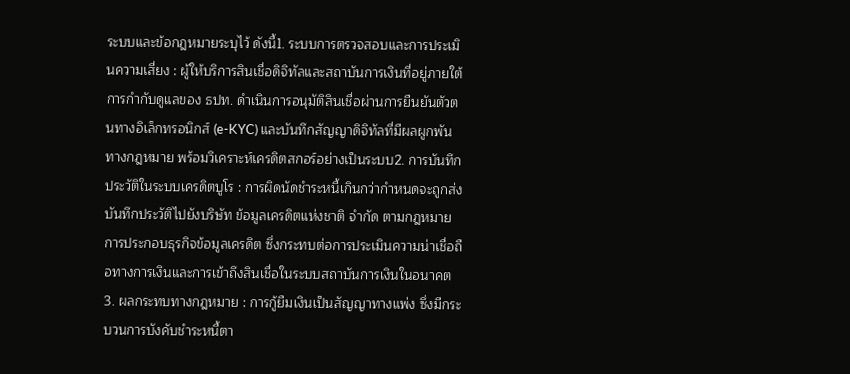ระบบและข้อกฎหมายระบุไว้ ดังนี้1. ระบบการตรวจสอบและการประเมินความเสี่ยง : ผู้ให้บริการสินเชื่อดิจิทัลและสถาบันการเงินที่อยู่ภายใต้การกำกับดูแลของ ธปท. ดำเนินการอนุมัติสินเชื่อผ่านการยืนยันตัวตนทางอิเล็กทรอนิกส์ (e-KYC) และบันทึกสัญญาดิจิทัลที่มีผลผูกพันทางกฎหมาย พร้อมวิเคราะห์เครดิตสกอร์อย่างเป็นระบบ2. การบันทึกประวัติในระบบเครดิตบูโร : การผิดนัดชำระหนี้เกินกว่ากำหนดจะถูกส่งบันทึกประวัติไปยังบริษัท ข้อมูลเครดิตแห่งชาติ จำกัด ตามกฎหมายการประกอบธุรกิจข้อมูลเครดิต ซึ่งกระทบต่อการประเมินความน่าเชื่อถือทางการเงินและการเข้าถึงสินเชื่อในระบบสถาบันการเงินในอนาคต3. ผลกระทบทางกฎหมาย : การกู้ยืมเงินเป็นสัญญาทางแพ่ง ซึ่งมีกระบวนการบังคับชำระหนี้ตา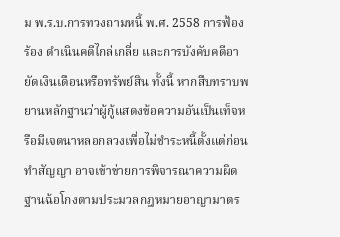ม พ.ร.บ.การทวงถามหนี้ พ.ศ. 2558 การฟ้องร้อง ดำเนินคดีไกล่เกลี่ย และการบังคับคดีอายัดเงินเดือนหรือทรัพย์สิน ทั้งนี้ หากสืบทราบพยานหลักฐานว่าผู้กู้แสดงข้อความอันเป็นเท็จหรือมีเจตนาหลอกลวงเพื่อไม่ชำระหนี้ตั้งแต่ก่อนทำสัญญา อาจเข้าข่ายการพิจารณาความผิดฐานฉ้อโกงตามประมวลกฎหมายอาญามาตร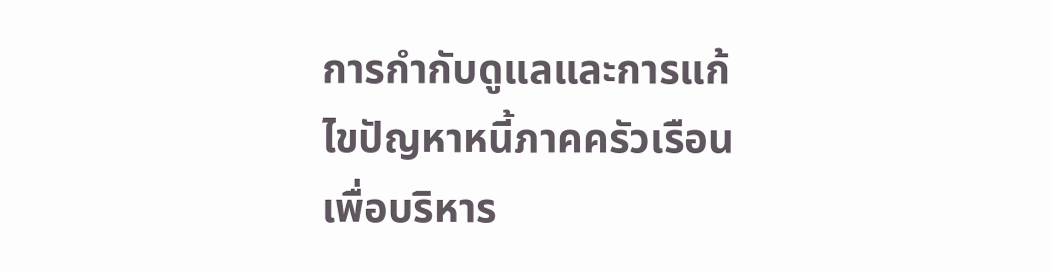การกำกับดูแลและการแก้ไขปัญหาหนี้ภาคครัวเรือนเพื่อบริหาร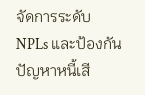จัดการระดับ NPLs และป้องกันปัญหาหนี้เสี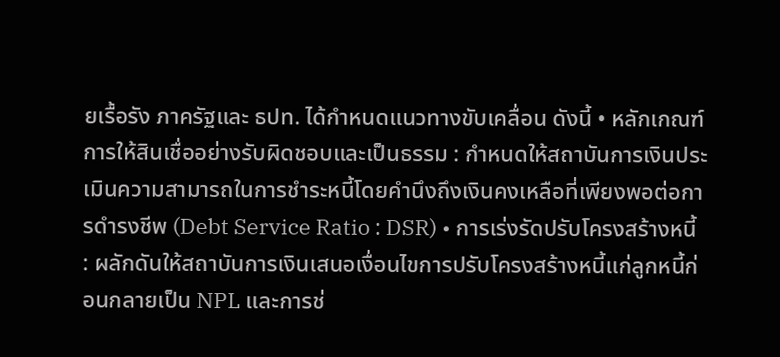ยเรื้อรัง ภาครัฐและ ธปท. ได้กำหนดแนวทางขับเคลื่อน ดังนี้ • หลักเกณฑ์การให้สินเชื่ออย่างรับผิดชอบและเป็นธรรม : กำหนดให้สถาบันการเงินประเมินความสามารถในการชำระหนี้โดยคำนึงถึงเงินคงเหลือที่เพียงพอต่อการดำรงชีพ (Debt Service Ratio : DSR) • การเร่งรัดปรับโครงสร้างหนี้ : ผลักดันให้สถาบันการเงินเสนอเงื่อนไขการปรับโครงสร้างหนี้แก่ลูกหนี้ก่อนกลายเป็น NPL และการช่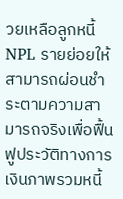วยเหลือลูกหนี้ NPL รายย่อยให้สามารถผ่อนชำระตามความสามารถจริงเพื่อฟื้นฟูประวัติทางการเงินภาพรวมหนี้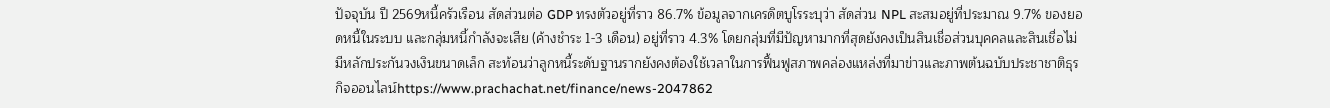ปัจจุบัน ปี 2569หนี้ครัวเรือน สัดส่วนต่อ GDP ทรงตัวอยู่ที่ราว 86.7% ข้อมูลจากเครดิตบูโรระบุว่า สัดส่วน NPL สะสมอยู่ที่ประมาณ 9.7% ของยอดหนี้ในระบบ และกลุ่มหนี้กำลังจะเสีย (ค้างชำระ 1-3 เดือน) อยู่ที่ราว 4.3% โดยกลุ่มที่มีปัญหามากที่สุดยังคงเป็นสินเชื่อส่วนบุคคลและสินเชื่อไม่มีหลักประกันวงเงินขนาดเล็ก สะท้อนว่าลูกหนี้ระดับฐานรากยังคงต้องใช้เวลาในการฟื้นฟูสภาพคล่องแหล่งที่มาข่าวและภาพต้นฉบับประชาชาติธุรกิจออนไลน์https://www.prachachat.net/finance/news-2047862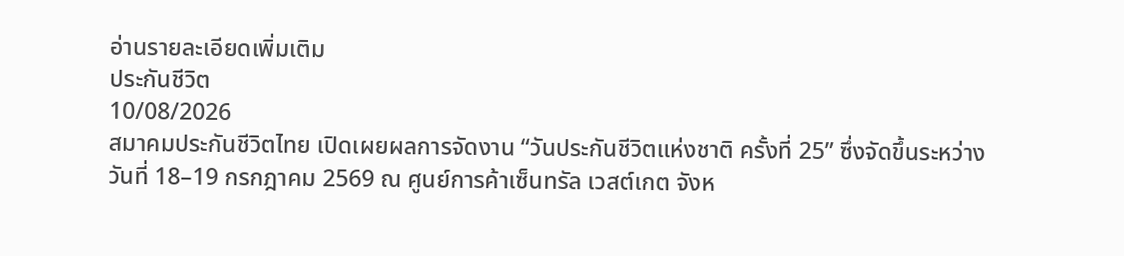อ่านรายละเอียดเพิ่มเติม
ประกันชีวิต
10/08/2026
สมาคมประกันชีวิตไทย เปิดเผยผลการจัดงาน “วันประกันชีวิตแห่งชาติ ครั้งที่ 25” ซึ่งจัดขึ้นระหว่างวันที่ 18–19 กรกฎาคม 2569 ณ ศูนย์การค้าเซ็นทรัล เวสต์เกต จังห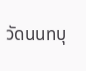วัดนนทบุ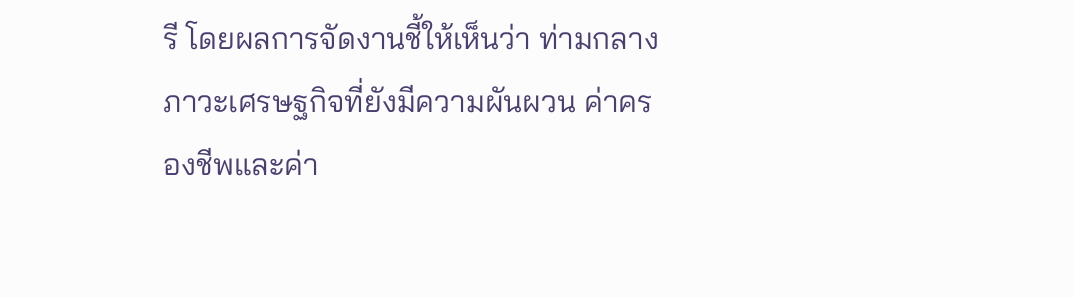รี โดยผลการจัดงานชี้ให้เห็นว่า ท่ามกลางภาวะเศรษฐกิจที่ยังมีความผันผวน ค่าครองชีพและค่า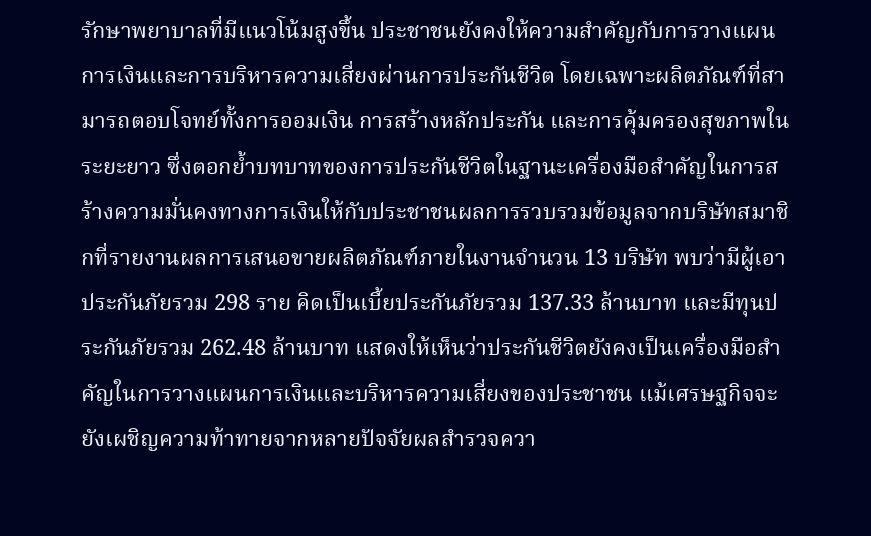รักษาพยาบาลที่มีแนวโน้มสูงขึ้น ประชาชนยังคงให้ความสำคัญกับการวางแผนการเงินและการบริหารความเสี่ยงผ่านการประกันชีวิต โดยเฉพาะผลิตภัณฑ์ที่สามารถตอบโจทย์ทั้งการออมเงิน การสร้างหลักประกัน และการคุ้มครองสุขภาพในระยะยาว ซึ่งตอกย้ำบทบาทของการประกันชีวิตในฐานะเครื่องมือสำคัญในการสร้างความมั่นคงทางการเงินให้กับประชาชนผลการรวบรวมข้อมูลจากบริษัทสมาชิกที่รายงานผลการเสนอขายผลิตภัณฑ์ภายในงานจำนวน 13 บริษัท พบว่ามีผู้เอาประกันภัยรวม 298 ราย คิดเป็นเบี้ยประกันภัยรวม 137.33 ล้านบาท และมีทุนประกันภัยรวม 262.48 ล้านบาท แสดงให้เห็นว่าประกันชีวิตยังคงเป็นเครื่องมือสำคัญในการวางแผนการเงินและบริหารความเสี่ยงของประชาชน แม้เศรษฐกิจจะยังเผชิญความท้าทายจากหลายปัจจัยผลสำรวจควา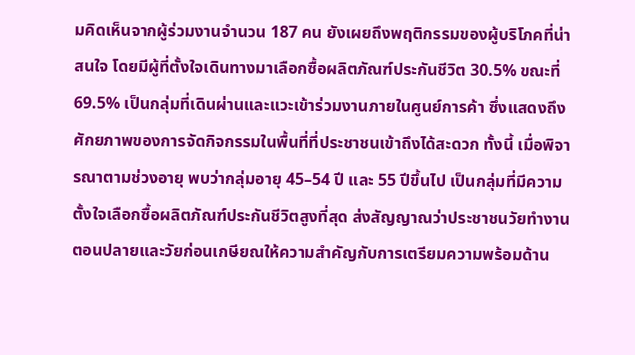มคิดเห็นจากผู้ร่วมงานจำนวน 187 คน ยังเผยถึงพฤติกรรมของผู้บริโภคที่น่าสนใจ โดยมีผู้ที่ตั้งใจเดินทางมาเลือกซื้อผลิตภัณฑ์ประกันชีวิต 30.5% ขณะที่ 69.5% เป็นกลุ่มที่เดินผ่านและแวะเข้าร่วมงานภายในศูนย์การค้า ซึ่งแสดงถึงศักยภาพของการจัดกิจกรรมในพื้นที่ที่ประชาชนเข้าถึงได้สะดวก ทั้งนี้ เมื่อพิจารณาตามช่วงอายุ พบว่ากลุ่มอายุ 45–54 ปี และ 55 ปีขึ้นไป เป็นกลุ่มที่มีความตั้งใจเลือกซื้อผลิตภัณฑ์ประกันชีวิตสูงที่สุด ส่งสัญญาณว่าประชาชนวัยทำงานตอนปลายและวัยก่อนเกษียณให้ความสำคัญกับการเตรียมความพร้อมด้าน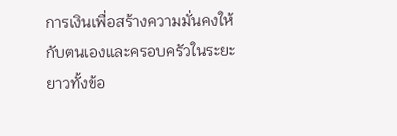การเงินเพื่อสร้างความมั่นคงให้กับตนเองและครอบครัวในระยะยาวทั้งข้อ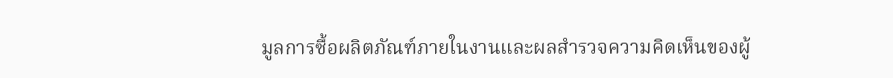มูลการซื้อผลิตภัณฑ์ภายในงานและผลสำรวจความคิดเห็นของผู้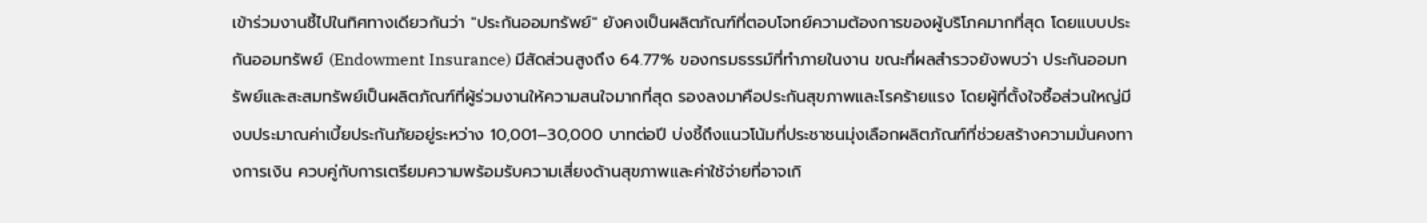เข้าร่วมงานชี้ไปในทิศทางเดียวกันว่า "ประกันออมทรัพย์" ยังคงเป็นผลิตภัณฑ์ที่ตอบโจทย์ความต้องการของผู้บริโภคมากที่สุด โดยแบบประกันออมทรัพย์ (Endowment Insurance) มีสัดส่วนสูงถึง 64.77% ของกรมธรรม์ที่ทำภายในงาน ขณะที่ผลสำรวจยังพบว่า ประกันออมทรัพย์และสะสมทรัพย์เป็นผลิตภัณฑ์ที่ผู้ร่วมงานให้ความสนใจมากที่สุด รองลงมาคือประกันสุขภาพและโรคร้ายแรง โดยผู้ที่ตั้งใจซื้อส่วนใหญ่มีงบประมาณค่าเบี้ยประกันภัยอยู่ระหว่าง 10,001–30,000 บาทต่อปี บ่งชี้ถึงแนวโน้มที่ประชาชนมุ่งเลือกผลิตภัณฑ์ที่ช่วยสร้างความมั่นคงทางการเงิน ควบคู่กับการเตรียมความพร้อมรับความเสี่ยงด้านสุขภาพและค่าใช้จ่ายที่อาจเกิ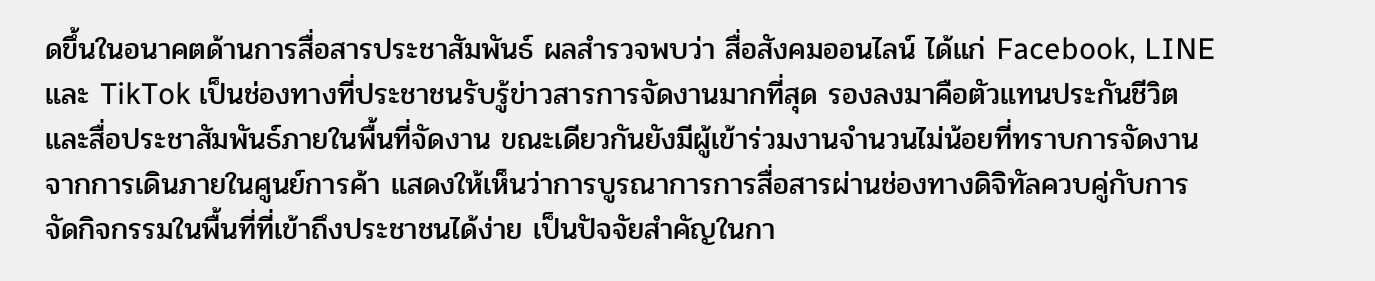ดขึ้นในอนาคตด้านการสื่อสารประชาสัมพันธ์ ผลสำรวจพบว่า สื่อสังคมออนไลน์ ได้แก่ Facebook, LINE และ TikTok เป็นช่องทางที่ประชาชนรับรู้ข่าวสารการจัดงานมากที่สุด รองลงมาคือตัวแทนประกันชีวิต และสื่อประชาสัมพันธ์ภายในพื้นที่จัดงาน ขณะเดียวกันยังมีผู้เข้าร่วมงานจำนวนไม่น้อยที่ทราบการจัดงานจากการเดินภายในศูนย์การค้า แสดงให้เห็นว่าการบูรณาการการสื่อสารผ่านช่องทางดิจิทัลควบคู่กับการจัดกิจกรรมในพื้นที่ที่เข้าถึงประชาชนได้ง่าย เป็นปัจจัยสำคัญในกา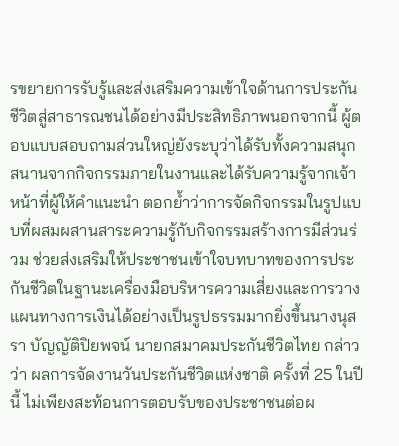รขยายการรับรู้และส่งเสริมความเข้าใจด้านการประกันชีวิตสู่สาธารณชนได้อย่างมีประสิทธิภาพนอกจากนี้ ผู้ตอบแบบสอบถามส่วนใหญ่ยังระบุว่าได้รับทั้งความสนุกสนานจากกิจกรรมภายในงานและได้รับความรู้จากเจ้าหน้าที่ผู้ให้คำแนะนำ ตอกย้ำว่าการจัดกิจกรรมในรูปแบบที่ผสมผสานสาระความรู้กับกิจกรรมสร้างการมีส่วนร่วม ช่วยส่งเสริมให้ประชาชนเข้าใจบทบาทของการประกันชีวิตในฐานะเครื่องมือบริหารความเสี่ยงและการวางแผนทางการเงินได้อย่างเป็นรูปธรรมมากยิ่งขึ้นนางนุสรา บัญญัติปิยพจน์ นายกสมาคมประกันชีวิตไทย กล่าวว่า ผลการจัดงานวันประกันชีวิตแห่งชาติ ครั้งที่ 25 ในปีนี้ ไม่เพียงสะท้อนการตอบรับของประชาชนต่อผ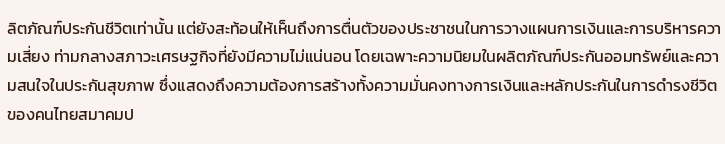ลิตภัณฑ์ประกันชีวิตเท่านั้น แต่ยังสะท้อนให้เห็นถึงการตื่นตัวของประชาชนในการวางแผนการเงินและการบริหารความเสี่ยง ท่ามกลางสภาวะเศรษฐกิจที่ยังมีความไม่แน่นอน โดยเฉพาะความนิยมในผลิตภัณฑ์ประกันออมทรัพย์และความสนใจในประกันสุขภาพ ซึ่งแสดงถึงความต้องการสร้างทั้งความมั่นคงทางการเงินและหลักประกันในการดำรงชีวิตของคนไทยสมาคมป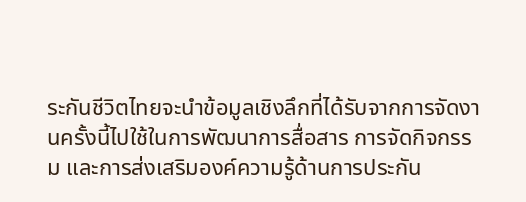ระกันชีวิตไทยจะนำข้อมูลเชิงลึกที่ได้รับจากการจัดงานครั้งนี้ไปใช้ในการพัฒนาการสื่อสาร การจัดกิจกรรม และการส่งเสริมองค์ความรู้ด้านการประกัน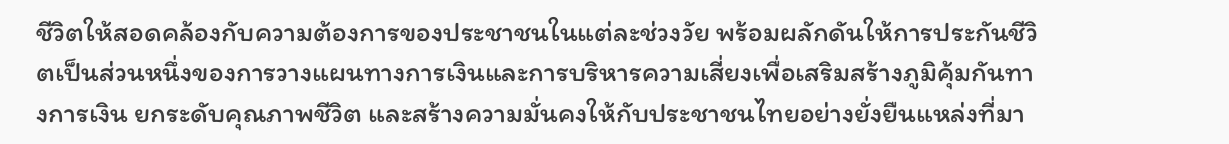ชีวิตให้สอดคล้องกับความต้องการของประชาชนในแต่ละช่วงวัย พร้อมผลักดันให้การประกันชีวิตเป็นส่วนหนึ่งของการวางแผนทางการเงินและการบริหารความเสี่ยงเพื่อเสริมสร้างภูมิคุ้มกันทางการเงิน ยกระดับคุณภาพชีวิต และสร้างความมั่นคงให้กับประชาชนไทยอย่างยั่งยืนแหล่งที่มา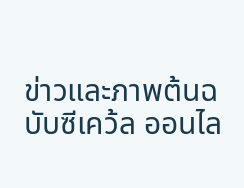ข่าวและภาพต้นฉบับซีเคว้ล ออนไล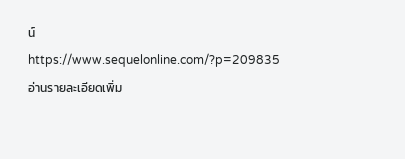น์https://www.sequelonline.com/?p=209835
อ่านรายละเอียดเพิ่ม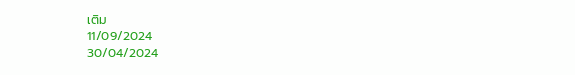เติม
11/09/2024
30/04/2024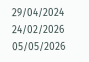29/04/2024
24/02/2026
05/05/2026